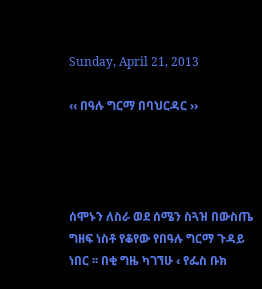Sunday, April 21, 2013

‹‹ በዓሉ ግርማ በባህርዳር ››




ሰሞኑን ለስራ ወደ ሰሜን ስጓዝ በውስጤ ግዘፍ ነስቶ የቆየው የበዓሉ ግርማ ጉዳይ ነበር ፡፡ በቂ ግዜ ካገኘሁ ‹ የፌስ ቡክ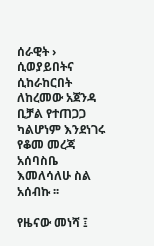ሰራዊት › ሲወያይበትና ሲከራከርበት ለከረመው አጀንዳ ቢቻል የተጠጋጋ ካልሆነም እንደነገሩ የቆመ መረጃ አሰባስቤ እመለሳለሁ ስል አሰብኩ ፡፡

የዜናው መነሻ ፤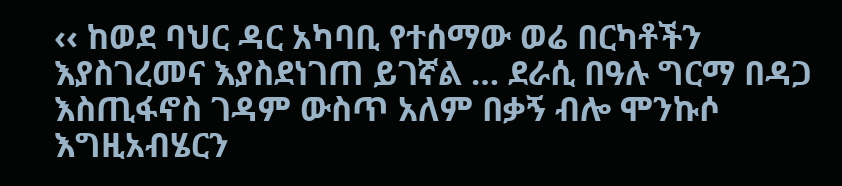‹‹ ከወደ ባህር ዳር አካባቢ የተሰማው ወሬ በርካቶችን እያስገረመና እያስደነገጠ ይገኛል … ደራሲ በዓሉ ግርማ በዳጋ እስጢፋኖስ ገዳም ውስጥ አለም በቃኝ ብሎ ሞንኩሶ እግዚአብሄርን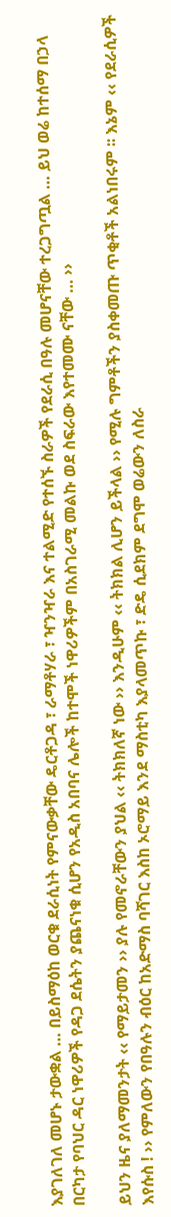እያገለገለ መሆኑ ታውቋል … በይስማዕከ ወርቁ ደራሲነት የምናውቃቸው ዴርቶጋዳ ፣ ራማቶሃራ ፣ ዣንዣራ እና ተልሚድ የተሰኙ ስራዎች የደራሲ በዓሉ መሆናቸው ተረጋግጧል … ይህ ወሬ ከተሰማ በኃላ በርካታ የባህር ዳር ነዋሪዎች የዳጋ ደሴትን ያጨናነቁ ሲሆን የአዲስ አበባና ሌሎች ከተሞች ነዋሪዎችም በአስገራሚ መልኩ ወደ ስፍራው እየተመሙ ናቸው … ››

ይህን ዜና ያለማመንታት ‹‹ የማይታመን ›› ያሉ የመኖራቸውን ያህል ‹‹ ትክክለኛ ነው ›› እንዲሁም ‹‹ ትክክል ሊሆን ይችላል ›› የሚሉ ግምቶችን ያስቀመጡ ጥቂቶች አልነበሩም ፡፡ እኔም ‹‹ የደራሲዎች እየሱስ ! ›› የምለውን የበዓሉን ብዕር ከአድማስ ባሻገር እስከ ኦሮማይ እንደ ማስቲካ እያላመጥኩ ፣ ድዴ ሲደክም ደግሞ ወሬውን ለስራ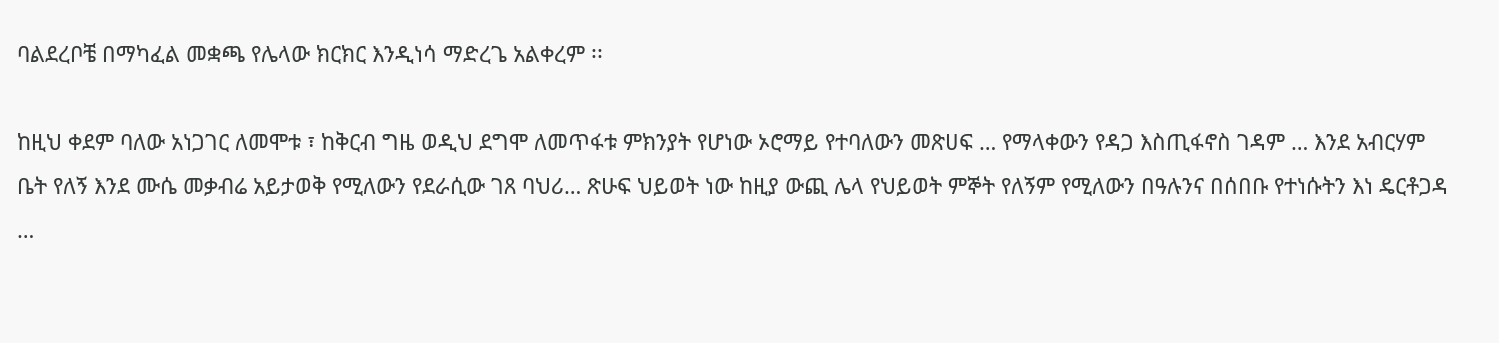ባልደረቦቼ በማካፈል መቋጫ የሌላው ክርክር እንዲነሳ ማድረጌ አልቀረም ፡፡

ከዚህ ቀደም ባለው አነጋገር ለመሞቱ ፣ ከቅርብ ግዜ ወዲህ ደግሞ ለመጥፋቱ ምክንያት የሆነው ኦሮማይ የተባለውን መጽሀፍ … የማላቀውን የዳጋ እስጢፋኖስ ገዳም … እንደ አብርሃም ቤት የለኝ እንደ ሙሴ መቃብሬ አይታወቅ የሚለውን የደራሲው ገጸ ባህሪ… ጽሁፍ ህይወት ነው ከዚያ ውጪ ሌላ የህይወት ምኞት የለኝም የሚለውን በዓሉንና በሰበቡ የተነሱትን እነ ዴርቶጋዳ …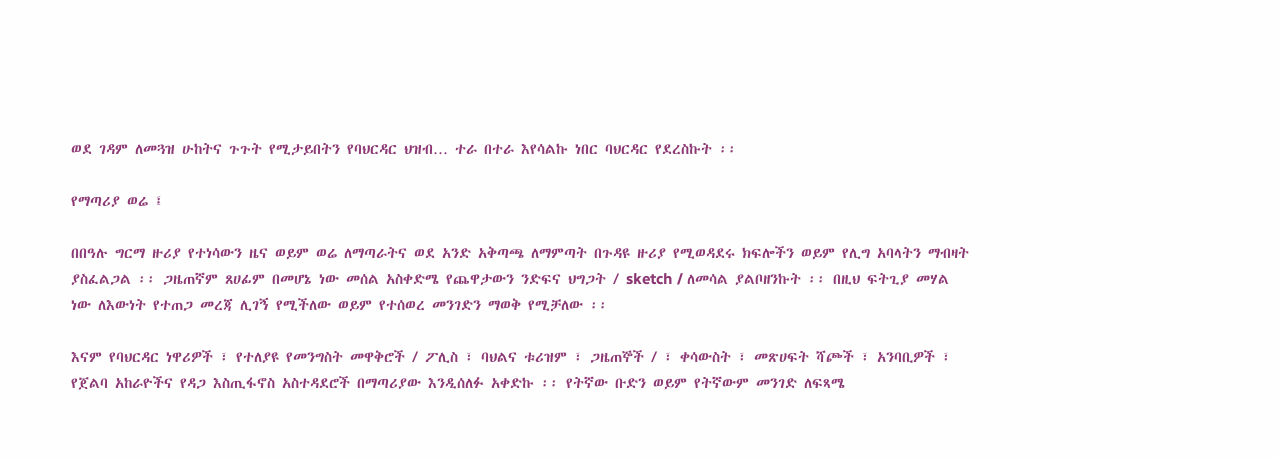ወደ ገዳም ለመጓዝ ሁከትና ጉጉት የሚታይበትን የባህርዳር ህዝብ… ተራ በተራ እየሳልኩ ነበር ባህርዳር የደረስኩት ፡፡

የማጣሪያ ወሬ ፤

በበዓሉ ግርማ ዙሪያ የተነሳውን ዜና ወይም ወሬ ለማጣራትና ወደ አንድ አቅጣጫ ለማምጣት በጉዳዩ ዙሪያ የሚወዳደሩ ክፍሎችን ወይም የሊግ አባላትን ማብዛት ያስፈልጋል ፡፡ ጋዜጠኛም ጸሀፊም በመሆኔ ነው መሰል አስቀድሜ የጨዋታውን ንድፍና ህግጋት / sketch / ለመሳል ያልቦዘንኩት ፡፡ በዚህ ፍትጊያ መሃል ነው ለእውነት የተጠጋ መረጃ ሊገኝ የሚችለው ወይም የተሰወረ መንገድን ማወቅ የሚቻለው ፡፡

እናም የባህርዳር ነዋሪዎች ፣ የተለያዩ የመንግስት መዋቅሮች / ፖሊስ ፣ ባህልና ቱሪዝም ፣ ጋዜጠኞች / ፣ ቀሳውስት ፣ መጽሀፍት ሻጮች ፣ አንባቢዎች ፣ የጀልባ አከራዮችና የዳጋ እስጢፋኖስ አስተዳደሮች በማጣሪያው እንዲሰለፉ አቀድኩ ፡፡ የትኛው ቡድን ወይም የትኛውም መንገድ ለፍጻሜ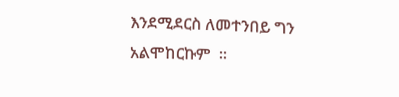እንደሚደርስ ለመተንበይ ግን አልሞከርኩም  ፡፡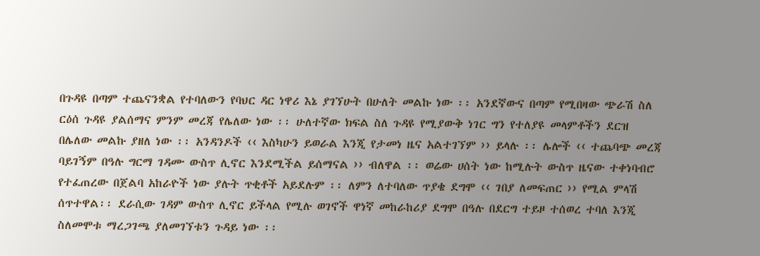በጉዳዩ በጣም ተጨናንቋል የተባለውን የባህር ዳር ነዋሪ እኔ ያገኘሁት በሁለት መልኩ ነው ፡፡ አንደኛውና በጣም የሚበዛው ጭራሽ ስለ ርዕሰ ጉዳዩ ያልሰማና ምንም መረጃ የሌለው ነው ፡፡ ሁለተኛው ክፍል ስለ ጉዳዩ የሚያውቅ ነገር ግን የተለያዩ መላምቶችን ደርዝ በሌለው መልኩ ያዘለ ነው ፡፡ አንዳንዶች ‹‹ እስካሁን ይወራል እንጂ የታመነ ዜና አልተገኘም ›› ይላሉ ፡፡ ሌሎች ‹‹ ተጨባጭ መረጃ ባይገኝም በዓሉ ግርማ ገዳሙ ውስጥ ሊኖር እንደሚችል ይሰማናል ›› ብለዋል ፡፡ ወሬው ሀሰት ነው ከሚሉት ውስጥ ዜናው ተቀነባብሮ የተፈጠረው በጀልባ አከራዮች ነው ያሉት ጥቂቶች አይደሉም ፡፡ ለምን ለተባለው ጥያቄ ደግሞ ‹‹ ገበያ ለመፍጠር ›› የሚል ምላሽ ሰጥተዋል፡፡ ደራሲው ገዳም ውስጥ ሊኖር ይችላል የሚሉ ወገኖች ዋነኛ መከራከሪያ ደግሞ በዓሉ በደርግ ተይዞ ተሰወረ ተባለ እንጂ ስለመሞቱ ማረጋገጫ ያለመገኘቱን ጉዳይ ነው ፡፡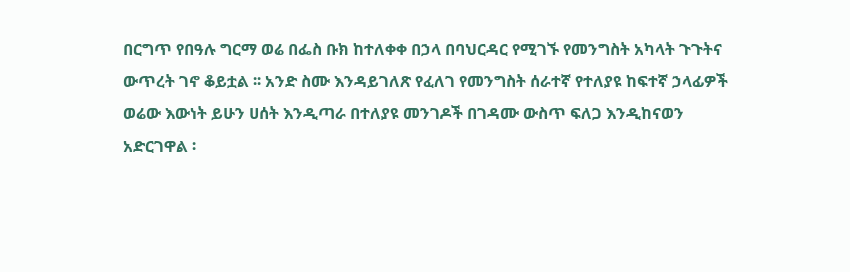በርግጥ የበዓሉ ግርማ ወሬ በፌስ ቡክ ከተለቀቀ በኃላ በባህርዳር የሚገኙ የመንግስት አካላት ጉጉትና ውጥረት ገኖ ቆይቷል ፡፡ አንድ ስሙ እንዳይገለጽ የፈለገ የመንግስት ሰራተኛ የተለያዩ ከፍተኛ ኃላፊዎች ወሬው እውነት ይሁን ሀሰት እንዲጣራ በተለያዩ መንገዶች በገዳሙ ውስጥ ፍለጋ እንዲከናወን አድርገዋል ፡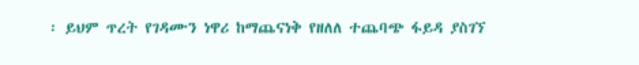፡ ይህም ጥረት የገዳሙን ነዋሪ ከማጨናነቅ የዘለለ ተጨባጭ ፋይዳ ያስገኘ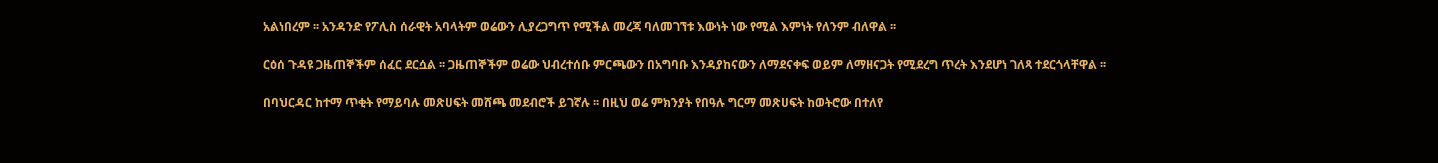አልነበረም ፡፡ አንዳንድ የፖሊስ ሰራዊት አባላትም ወሬውን ሊያረጋግጥ የሚችል መረጃ ባለመገኘቱ እውነት ነው የሚል እምነት የለንም ብለዋል ፡፡

ርዕሰ ጉዳዩ ጋዜጠኞችም ሰፈር ደርሷል ፡፡ ጋዜጠኞችም ወሬው ህብረተሰቡ ምርጫውን በአግባቡ እንዳያከናውን ለማደናቀፍ ወይም ለማዘናጋት የሚደረግ ጥረት እንደሆነ ገለጻ ተደርጎላቸዋል ፡፡

በባህርዳር ከተማ ጥቂት የማይባሉ መጽሀፍት መሸጫ መደብሮች ይገኛሉ ፡፡ በዚህ ወሬ ምክንያት የበዓሉ ግርማ መጽሀፍት ከወትሮው በተለየ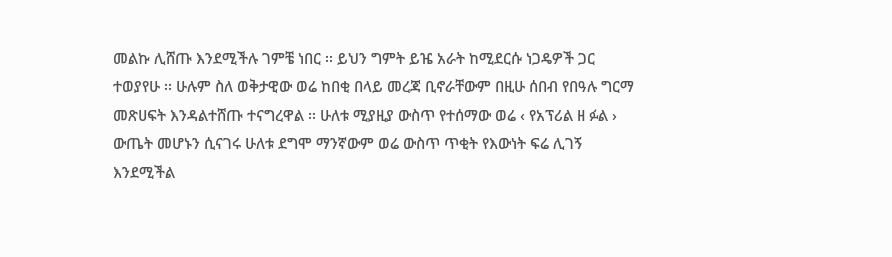መልኩ ሊሸጡ እንደሚችሉ ገምቼ ነበር ፡፡ ይህን ግምት ይዤ አራት ከሚደርሱ ነጋዴዎች ጋር ተወያየሁ ፡፡ ሁሉም ስለ ወቅታዊው ወሬ ከበቂ በላይ መረጃ ቢኖራቸውም በዚሁ ሰበብ የበዓሉ ግርማ መጽሀፍት እንዳልተሸጡ ተናግረዋል ፡፡ ሁለቱ ሚያዚያ ውስጥ የተሰማው ወሬ ‹ የአፕሪል ዘ ፉል › ውጤት መሆኑን ሲናገሩ ሁለቱ ደግሞ ማንኛውም ወሬ ውስጥ ጥቂት የእውነት ፍሬ ሊገኝ እንደሚችል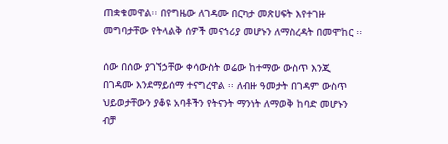ጠቋቁመዋል፡፡ በየግዜው ለገዳሙ በርካታ መጽሀፍት እየተገዙ መግባታቸው የትላልቅ ሰዎች መናኀሪያ መሆኑን ለማስረዳት በመሞከር ፡፡

ሰው በሰው ያገኘኃቸው ቀሳውስት ወሬው ከተማው ውስጥ እንጂ በገዳሙ እንደማይሰማ ተናግረዋል ፡፡ ለብዙ ዓመታት በገዳም ውስጥ ህይወታቸውን ያቆዩ አባቶችን የትናንት ማንነት ለማወቅ ከባድ መሆኑን ብቻ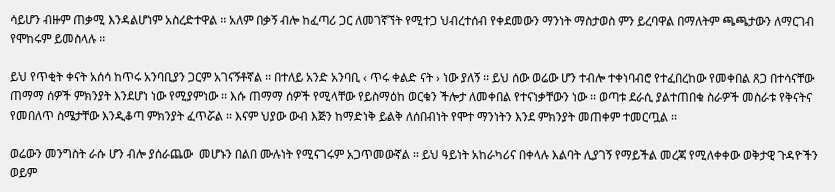ሳይሆን ብዙም ጠቃሚ እንዳልሆነም አስረድተዋል ፡፡ አለም በቃኝ ብሎ ከፈጣሪ ጋር ለመገኛኘት የሚተጋ ህብረተሰብ የቀደመውን ማንነት ማስታወስ ምን ይረባዋል በማለትም ጫጫታውን ለማርገብ የሞከሩም ይመስላሉ ፡፡

ይህ የጥቂት ቀናት አሰሳ ከጥሩ አንባቢያን ጋርም አገናኝቶኛል ፡፡ በተለይ አንድ አንባቢ ‹ ጥሩ ቀልድ ናት › ነው ያለኝ ፡፡ ይህ ሰው ወሬው ሆን ተብሎ ተቀነባብሮ የተፈበረከው የመቀበል ጸጋ በተሳናቸው ጠማማ ሰዎች ምክንያት እንደሆነ ነው የሚያምነው ፡፡ እሱ ጠማማ ሰዎች የሚላቸው የይስማዕከ ወርቁን ችሎታ ለመቀበል የተናነቃቸውን ነው ፡፡ ወጣቱ ደራሲ ያልተጠበቁ ስራዎች መስራቱ የቅናትና የመበለጥ ስሜታቸው እንዲቆጣ ምክንያት ፈጥሯል ፡፡ እናም ህያው ውብ እጅን ከማድነቅ ይልቅ ለሰበብነት የሞተ ማንነትን እንደ ምክንያት መጠቀም ተመርጧል ፡፡

ወሬውን መንግስት ራሱ ሆን ብሎ ያሰራጨው  መሆኑን በልበ ሙሉነት የሚናገሩም አጋጥመውኛል ፡፡ ይህ ዓይነት አከራካሪና በቀላሉ እልባት ሊያገኝ የማይችል መረጃ የሚለቀቀው ወቅታዊ ጉዳዮችን ወይም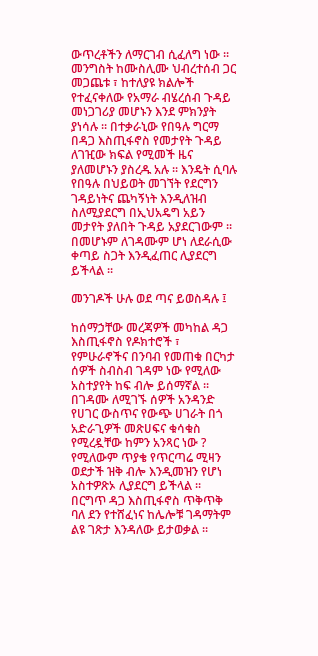ውጥረቶችን ለማርገብ ሲፈለግ ነው ፡፡ መንግስት ከሙስሊሙ ህብረተሰብ ጋር መጋጨቱ ፣ ከተለያዩ ክልሎች የተፈናቀለው የአማራ ብሄረሰብ ጉዳይ መነጋገሪያ መሆኑን እንደ ምክንያት ያነሳሉ ፡፡ በተቃራኒው የበዓሉ ግርማ በዳጋ እስጢፋኖስ የመታየት ጉዳይ ለገዢው ክፍል የሚመች ዜና ያለመሆኑን ያስረዱ አሉ ፡፡ እንዴት ሲባሉ የበዓሉ በህይወት መገኘት የደርግን ገዳይነትና ጨካኝነት እንዲለዝብ ስለሚያደርግ በኢህአዴግ አይን መታየት ያለበት ጉዳይ አያደርገውም ፡፡ በመሆኑም ለገዳሙም ሆነ ለደራሲው ቀጣይ ስጋት እንዲፈጠር ሊያደርግ ይችላል ፡፡

መንገዶች ሁሉ ወደ ጣና ይወስዳሉ ፤

ከሰማኃቸው መረጃዎች መካከል ዳጋ እስጢፋኖስ የዶክተሮች ፣ የምሁራኖችና በንባብ የመጠቁ በርካታ ሰዎች ስብስብ ገዳም ነው የሚለው አስተያየት ከፍ ብሎ ይሰማኛል ፡፡ በገዳሙ ለሚገኙ ሰዎች አንዳንድ የሀገር ውስጥና የውጭ ሀገራት በጎ አድራጊዎች መጽሀፍና ቁሳቁስ የሚረዷቸው ከምን አንጻር ነው ? የሚለውም ጥያቄ የጥርጣሬ ሚዛን ወደታች ዝቅ ብሎ እንዲመዝን የሆነ አስተዎጽኦ ሊያደርግ ይችላል ፡፡ በርግጥ ዳጋ እስጢፋኖስ ጥቅጥቅ ባለ ደን የተሸፈነና ከሌሎቹ ገዳማትም ልዩ ገጽታ እንዳለው ይታወቃል ፡፡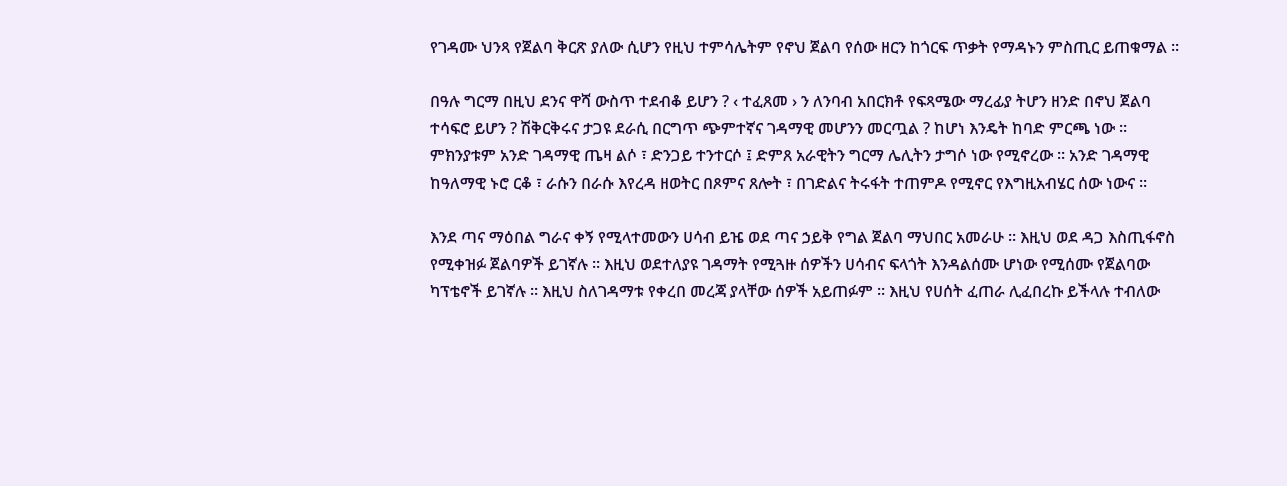የገዳሙ ህንጻ የጀልባ ቅርጽ ያለው ሲሆን የዚህ ተምሳሌትም የኖህ ጀልባ የሰው ዘርን ከጎርፍ ጥቃት የማዳኑን ምስጢር ይጠቁማል ፡፡

በዓሉ ግርማ በዚህ ደንና ዋሻ ውስጥ ተደብቆ ይሆን ? ‹ ተፈጸመ › ን ለንባብ አበርክቶ የፍጻሜው ማረፊያ ትሆን ዘንድ በኖህ ጀልባ ተሳፍሮ ይሆን ? ሽቅርቅሩና ታጋዩ ደራሲ በርግጥ ጭምተኛና ገዳማዊ መሆንን መርጧል ? ከሆነ እንዴት ከባድ ምርጫ ነው ፡፡ ምክንያቱም አንድ ገዳማዊ ጤዛ ልሶ ፣ ድንጋይ ተንተርሶ ፤ ድምጸ አራዊትን ግርማ ሌሊትን ታግሶ ነው የሚኖረው ፡፡ አንድ ገዳማዊ ከዓለማዊ ኑሮ ርቆ ፣ ራሱን በራሱ እየረዳ ዘወትር በጾምና ጸሎት ፣ በገድልና ትሩፋት ተጠምዶ የሚኖር የእግዚአብሄር ሰው ነውና ፡፡

እንደ ጣና ማዕበል ግራና ቀኝ የሚላተመውን ሀሳብ ይዤ ወደ ጣና ኃይቅ የግል ጀልባ ማህበር አመራሁ ፡፡ እዚህ ወደ ዳጋ እስጢፋኖስ የሚቀዝፉ ጀልባዎች ይገኛሉ ፡፡ እዚህ ወደተለያዩ ገዳማት የሚጓዙ ሰዎችን ሀሳብና ፍላጎት እንዳልሰሙ ሆነው የሚሰሙ የጀልባው ካፕቴኖች ይገኛሉ ፡፡ እዚህ ስለገዳማቱ የቀረበ መረጃ ያላቸው ሰዎች አይጠፉም ፡፡ እዚህ የሀሰት ፈጠራ ሊፈበረኩ ይችላሉ ተብለው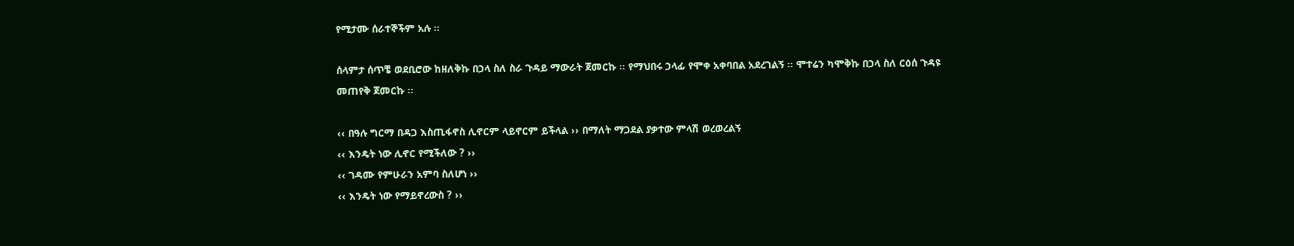የሚታሙ ሰራተኞችም አሉ ፡፡

ሰላምታ ሰጥቼ ወደቢሮው ከዘለቅኩ በኃላ ስለ ስራ ጉዳይ ማውራት ጀመርኩ ፡፡ የማህበሩ ኃላፊ የሞቀ አቀባበል አደረገልኝ ፡፡ ሞተሬን ካሞቅኩ በኃላ ስለ ርዕሰ ጉዳዩ መጠየቅ ጀመርኩ ፡፡

‹‹ በዓሉ ግርማ በዳጋ እስጢፋኖስ ሊኖርም ላይኖርም ይችላል ›› በማለት ማጋደል ያቃተው ምላሽ ወረወረልኝ
‹‹ እንዴት ነው ሊኖር የሚችለው ? ››
‹‹ ገዳሙ የምሁራን አምባ ስለሆነ ››
‹‹ እንዴት ነው የማይኖረውስ ? ››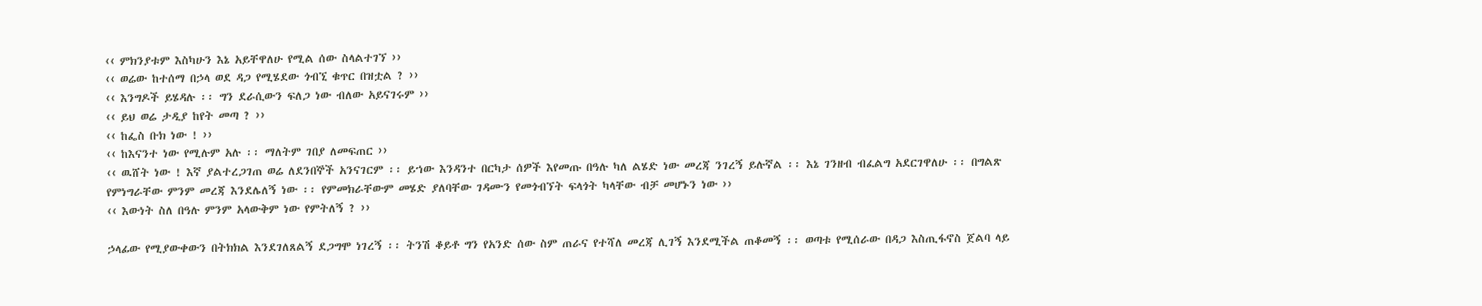‹‹ ምክንያቱም እስካሁን እኔ አይቸዋለሁ የሚል ሰው ስላልተገኘ ››
‹‹ ወሬው ከተሰማ በኃላ ወደ ዳጋ የሚሄደው ጎብኚ ቁጥር በዝቷል ? ››
‹‹ እንግዶች ይሄዳሉ ፡፡ ግን ደራሲውን ፍለጋ ነው ብለው አይናገሩም ››
‹‹ ይህ ወሬ ታዲያ ከየት መጣ ? ››
‹‹ ከፌስ ቡክ ነው ! ››
‹‹ ከእናንተ ነው የሚሉም አሉ ፡፡ ማለትም ገበያ ለመፍጠር ››
‹‹ ዉሸት ነው ! እኛ ያልተረጋገጠ ወሬ ለደንበኞች አንናገርም ፡፡ ይኀው እንዳንተ በርካታ ሰዎች እየመጡ በዓሉ ካለ ልሄድ ነው መረጃ ንገረኝ ይሉኛል ፡፡ እኔ ገንዘብ ብፈልግ አደርገዋለሁ ፡፡ በግልጽ የምነግራቸው ምንም መረጃ እንደሌለኝ ነው ፡፡ የምመክራቸውም መሄድ ያለባቸው ገዳሙን የመጎብኘት ፍላጎት ካላቸው ብቻ መሆኑን ነው ››
‹‹ እውነት ስለ በዓሉ ምንም አላውቅም ነው የምትለኝ ? ››

ኃላፊው የሚያውቀውን በትክክል እንደገለጸልኝ ደጋግሞ ነገረኝ ፡፡ ትንሽ ቆይቶ ግን የአንድ ሰው ስም ጠራና የተሻለ መረጃ ሊገኝ እንደሚችል ጠቆመኝ ፡፡ ወጣቱ የሚሰራው በዳጋ እስጢፋኖስ ጀልባ ላይ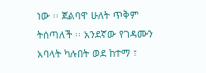ነው ፡፡ ጀልባዋ ሁለት ጥቅም ትሰጣለች ፡፡ አንደኛው የገዳሙን አባላት ካሉበት ወደ ከተማ ፣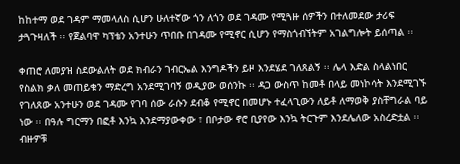ከከተማ ወደ ገዳም ማመላለስ ሲሆን ሁለተኛው ጎን ለጎን ወደ ገዳሙ የሚጓዙ ሰዎችን በተለመደው ታሪፍ ታጓጉዛለች ፡፡ የጀልባዋ ካፕቴን አንተሁን ጥበቡ በገዳሙ የሚኖር ሲሆን የማስጎብኘትም አገልግሎት ይሰጣል ፡፡

ቀጠሮ ለመያዝ ስደውልለት ወደ ክብራን ገብርኤል እንግዶችን ይዞ እንደሄደ ገለጸልኝ ፡፡ ሌላ እድል ስላልነበር የስልክ ቃለ መጠይቁን ማድረግ አንደሚገባኝ ወዲያው ወሰንኩ ፡፡ ዳጋ ውስጥ ከመቶ በላይ መነኮሳት እንደሚገኙ የገለጸው አንተሁን ወደ ገዳሙ የገባ ሰው ራሱን ደብቆ የሚኖር በመሆኑ ተፈላጊውን ለይቶ ለማወቅ ያስቸግራል ባይ ነው ፡፡ በዓሉ ግርማን በፎቶ እንኳ እንደማያውቀው ፣ በቦታው ኖሮ ቢያየው እንኳ ትርጉም እንደሌለው አስረድቷል ፡፡ ብዙዎቹ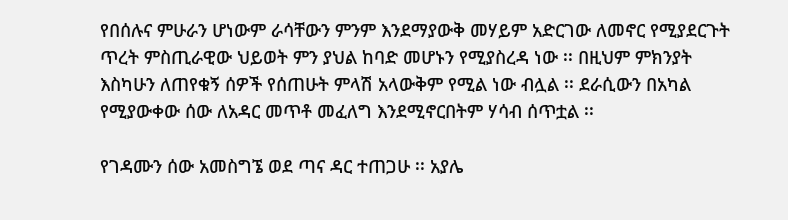የበሰሉና ምሁራን ሆነውም ራሳቸውን ምንም እንደማያውቅ መሃይም አድርገው ለመኖር የሚያደርጉት ጥረት ምስጢራዊው ህይወት ምን ያህል ከባድ መሆኑን የሚያስረዳ ነው ፡፡ በዚህም ምክንያት እስካሁን ለጠየቁኝ ሰዎች የሰጠሁት ምላሽ አላውቅም የሚል ነው ብሏል ፡፡ ደራሲውን በአካል የሚያውቀው ሰው ለአዳር መጥቶ መፈለግ እንደሚኖርበትም ሃሳብ ሰጥቷል ፡፡

የገዳሙን ሰው አመስግኜ ወደ ጣና ዳር ተጠጋሁ ፡፡ አያሌ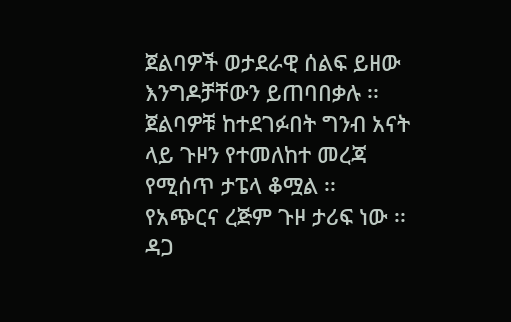ጀልባዎች ወታደራዊ ሰልፍ ይዘው እንግዶቻቸውን ይጠባበቃሉ ፡፡ ጀልባዎቹ ከተደገፉበት ግንብ አናት ላይ ጉዞን የተመለከተ መረጃ የሚሰጥ ታፔላ ቆሟል ፡፡ የአጭርና ረጅም ጉዞ ታሪፍ ነው ፡፡ ዳጋ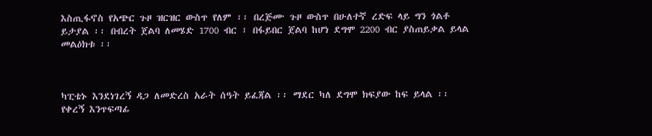እስጢፋኖስ የአጭር ጉዞ ዝርዝር ውስጥ የለም ፡፡ በረጅሙ ጉዞ ውስጥ በሁለተኛ ረድፍ ላይ ግን ጎልቶ ይታያል ፡፡ በብረት ጀልባ ለመሄድ 1700 ብር ፣ በፋይበር ጀልባ ከሆነ ደግሞ 2200 ብር ያስጠይቃል ይላል መልዕክቱ ፡፡



ካፒቴኑ እንደነገረኝ ዳጋ ለመድረስ አራት ሰዓት ይፈጃል ፡፡ ማደር ካለ ደግሞ ክፍያው ከፍ ይላል ፡፡ የቀረኝ እንጥፍጣፊ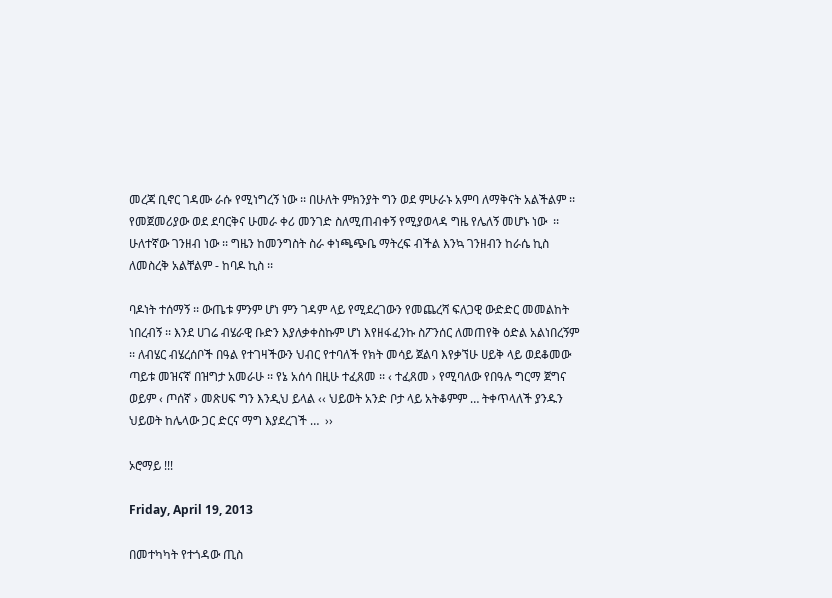መረጃ ቢኖር ገዳሙ ራሱ የሚነግረኝ ነው ፡፡ በሁለት ምክንያት ግን ወደ ምሁራኑ አምባ ለማቅናት አልችልም ፡፡ የመጀመሪያው ወደ ደባርቅና ሁመራ ቀሪ መንገድ ስለሚጠብቀኝ የሚያወላዳ ግዜ የሌለኝ መሆኑ ነው  ፡፡ ሁለተኛው ገንዘብ ነው ፡፡ ግዜን ከመንግስት ስራ ቀነጫጭቤ ማትረፍ ብችል እንኳ ገንዘብን ከራሴ ኪስ ለመስረቅ አልቸልም - ከባዶ ኪስ ፡፡

ባዶነት ተሰማኝ ፡፡ ውጤቱ ምንም ሆነ ምን ገዳም ላይ የሚደረገውን የመጨረሻ ፍለጋዊ ውድድር መመልከት ነበረብኝ ፡፡ እንደ ሀገሬ ብሄራዊ ቡድን እያለቃቀስኩም ሆነ እየዘፋፈንኩ ስፖንሰር ለመጠየቅ ዕድል አልነበረኝም ፡፡ ለብሄር ብሄረሰቦች በዓል የተገዛችውን ህብር የተባለች የክት መሳይ ጀልባ እየቃኘሁ ሀይቅ ላይ ወደቆመው ጣይቱ መዝናኛ በዝግታ አመራሁ ፡፡ የኔ አሰሳ በዚሁ ተፈጸመ ፡፡ ‹ ተፈጸመ › የሚባለው የበዓሉ ግርማ ጀግና ወይም ‹ ጦሰኛ › መጽሀፍ ግን እንዲህ ይላል ‹‹ ህይወት አንድ ቦታ ላይ አትቆምም … ትቀጥላለች ያንዱን ህይወት ከሌላው ጋር ድርና ማግ እያደረገች …  ››

ኦሮማይ !!!

Friday, April 19, 2013

በመተካካት የተጎዳው ጢስ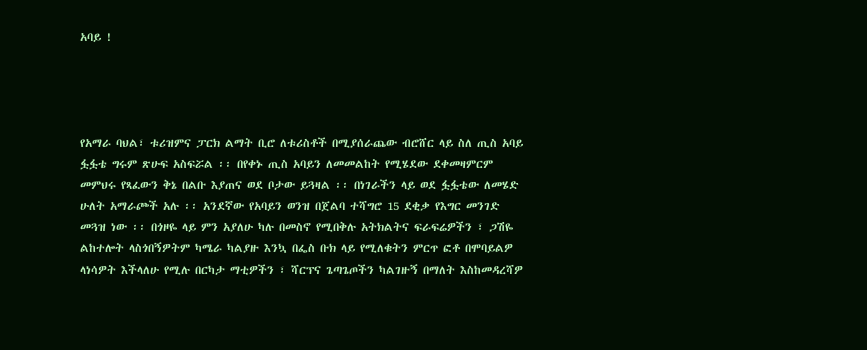አባይ !




የአማራ ባህል፣ ቱሪዝምና ፓርክ ልማት ቢሮ ለቱሪስቶች በሚያሰራጨው ብሮሸር ላይ ስለ ጢስ አባይ ፏፏቴ ግሩም ጽሁፍ አስፍሯል ፡፡ በየቀኑ ጢስ አባይን ለመመልከት የሚሄደው ደቀመዛምርም መምህሩ የጻፈውን ቅኔ በልቡ እያጠና ወደ ቦታው ይጓዛል ፡፡ በነገራችን ላይ ወደ ፏፏቴው ለመሄድ ሁለት አማራጮች አሉ ፡፡ አንደኛው የአባይን ወንዝ በጀልባ ተሻግሮ 15 ደቂቃ የእግር መንገድ መጓዝ ነው ፡፡ በጎዞዬ ላይ ምን አያለሁ ካሉ በመስኖ የሚበቅሉ አትክልትና ፍራፍሬዎችን ፣ ጋሽዬ ልከተሎት ላስጎበኝዎትም ካሜራ ካልያዙ እንኳ በፌስ ቡክ ላይ የሚለቁትን ምርጥ ፎቶ በሞባይልዎ ላነሳዎት እችላለሁ የሚሉ በርካታ ማቲዎችን ፣ ሻርፕና ጌጣጌጦችን ካልገዙኝ በማለት እስከመዳረሻዎ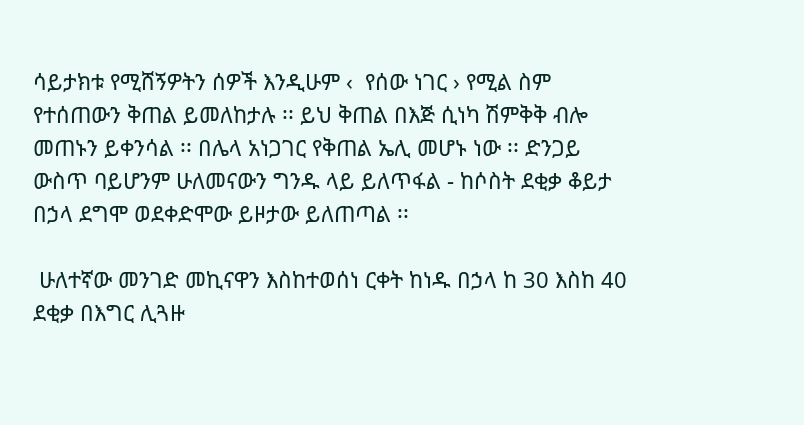ሳይታክቱ የሚሸኝዎትን ሰዎች እንዲሁም ‹  የሰው ነገር › የሚል ስም የተሰጠውን ቅጠል ይመለከታሉ ፡፡ ይህ ቅጠል በእጅ ሲነካ ሽምቅቅ ብሎ መጠኑን ይቀንሳል ፡፡ በሌላ አነጋገር የቅጠል ኤሊ መሆኑ ነው ፡፡ ድንጋይ ውስጥ ባይሆንም ሁለመናውን ግንዱ ላይ ይለጥፋል - ከሶስት ደቂቃ ቆይታ በኃላ ደግሞ ወደቀድሞው ይዞታው ይለጠጣል ፡፡

 ሁለተኛው መንገድ መኪናዋን እስከተወሰነ ርቀት ከነዱ በኃላ ከ 30 እስከ 40 ደቂቃ በእግር ሊጓዙ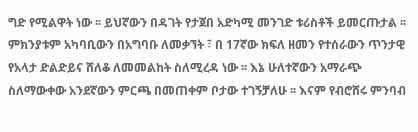ግድ የሚልዋት ነው ፡፡ ይህኛውን በዳገት የታጀበ አድካሚ መንገድ ቱሪስቶች ይመርጡታል ፡፡ ምክንያቱም አካባቢውን በአግባቡ ለመቃኘት ፣ በ 17ኛው ክፍለ ዘመን የተሰራውን ጥንታዊ የአላታ ድልድይና ሸለቆ ለመመልከት ስለሚረዳ ነው ፡፡ እኔ ሁለተኛውን አማራጭ ስለማውቀው አንደኛውን ምርጫ በመጠቀም ቦታው ተገኝቻለሁ ፡፡ እናም የብሮሸሩ ምንባብ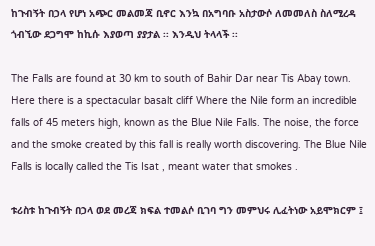ከጉብኝት በኃላ የሆነ አጭር መልመጃ ቢኖር እንኳ በአግባቡ አስታውሶ ለመመለስ ስለሚረዳ ጎብኚው ደጋግሞ ከኪሱ እያወጣ ያያታል ፡፡ እንዲህ ትላላች ፡፡

The Falls are found at 30 km to south of Bahir Dar near Tis Abay town. Here there is a spectacular basalt cliff Where the Nile form an incredible falls of 45 meters high, known as the Blue Nile Falls. The noise, the force and the smoke created by this fall is really worth discovering. The Blue Nile Falls is locally called the Tis Isat , meant water that smokes .

ቱሪስቱ ከጉብኝት በኃላ ወደ መረጃ ክፍል ተመልሶ ቢገባ ግን መምህሩ ሊፈትነው አይሞክርም ፤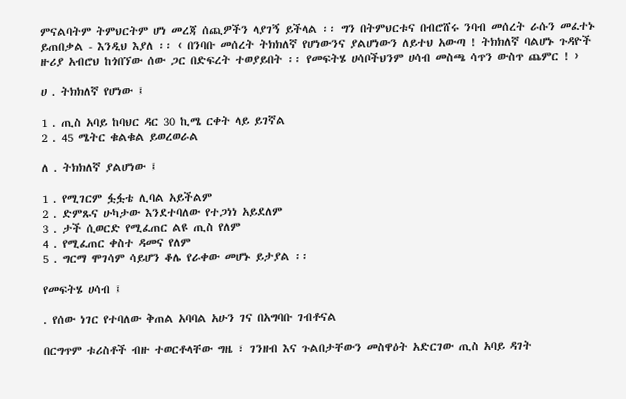ምናልባትም ትምህርትም ሆነ መረጃ ሰጪዎችን ላያገኝ ይችላል ፡፡ ግን በትምህርቱና በብሮሸሩ ንባብ መሰረት ራሱን መፈተኑ ይጠበቃል - እንዲህ እያለ ፡፡ ‹ በንባቡ መሰረት ትክክለኛ የሆነውንና ያልሆነውን ለይተህ አውጣ ! ትክክለኛ ባልሆኑ ጉዳዮች ዙሪያ አብሮህ ከጎበኘው ሰው ጋር በድፍረት ተወያይበት ፡፡ የመፍትሄ ሀሳቦችህንም ሀሳብ መስጫ ሳጥን ውስጥ ጨምር ! ›

ሀ . ትክክለኛ የሆነው ፤

1 . ጢስ አባይ ከባህር ዳር 30 ኪሜ ርቀት ላይ ይገኛል
2 . 45 ሜትር ቁልቁል ይወረወራል

ለ . ትክክለኛ ያልሆነው ፤

1 . የሚገርም ፏፏቴ ሊባል አይችልም
2 . ድምጹና ሁካታው እንደተባለው የተጋነነ አይደለም
3 . ታች ሲወርድ የሚፈጠር ልዩ ጢስ የለም
4 . የሚፈጠር ቀስተ ዳመና የለም
5 . ግርማ ሞገሳም ሳይሆን ቆሌ የራቀው መሆኑ ይታያል ፡፡

የመፍትሄ ሀሳብ ፤

. የሰው ነገር የተባለው ቅጠል አባባል አሁን ገና በአግባቡ ገብቶናል

በርግጥም ቱሪስቶች ብዙ ተወርቶላቸው ግዜ ፣ ገንዘብ እና ጉልበታቸውን መስዋዕት አድርገው ጢስ አባይ ዳገት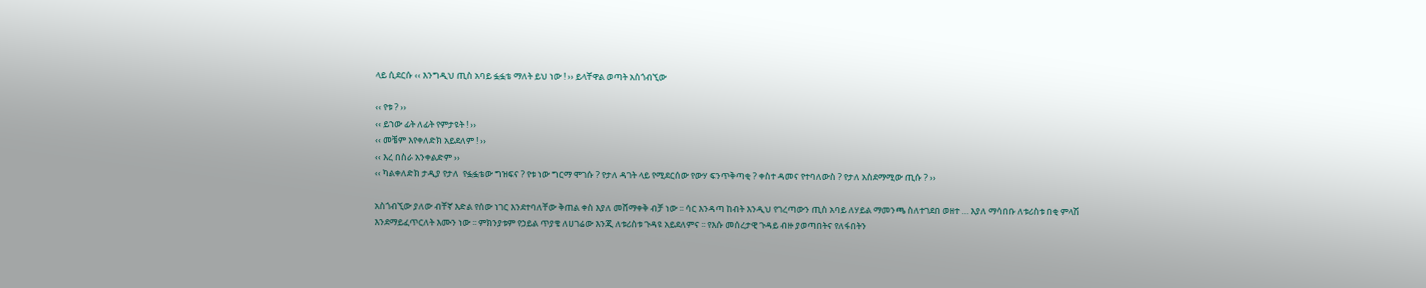ላይ ሲደርሱ ‹‹ እንግዲህ ጢስ አባይ ፏፏቴ ማለት ይህ ነው ! ›› ይላቸዋል ወጣት አስጎብኚው

‹‹ የቱ ? ››
‹‹ ይኀው ፊት ለፊት የምታዩት ! ››
‹‹ መቼም እየቀለድክ አይደለም ! ››
‹‹ እረ በስራ አንቀልድም ››
‹‹ ካልቀለድክ ታዲያ የታለ  የፏፏቴው ግዝፍና ? የቱ ነው ግርማ ሞገሱ ? የታለ ዳገት ላይ የሚደርሰው የውሃ ፍንጥቅጣቂ ? ቀስተ ዳመና የተባለውስ ? የታለ አስደማሚው ጢሱ ? ››

አስጎብኚው ያለው ብቸኛ እድል የሰው ነገር እንደተባለቸው ቅጠል ቀስ እያለ መሸማቀቅ ብቻ ነው ፡፡ ሳር እንዳጣ ከብት እንዲህ የገረጣውን ጢስ አባይ ለሃይል ማመንጫ ስለተገደበ ወዘተ … እያለ ማሳበቡ ለቱሪስቱ በቂ ምላሽ እንደማይፈጥርለት እሙን ነው ፡፡ ምክንያቱም የኃይል ጥያቄ ለሀገሬው እንጂ ለቱሪስቱ ጉዳዩ አይደለምና ፡፡ የእሱ መሰረታዊ ጉዳይ ብዙ ያወጣበትና የለፋበትን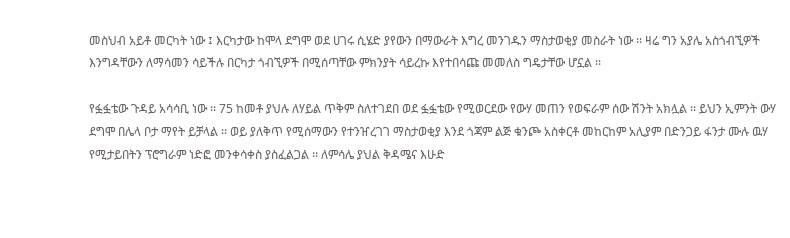መስህብ አይቶ መርካት ነው ፤ እርካታው ከሞላ ደግሞ ወደ ሀገሩ ሲሄድ ያየውን በማውራት እግረ መንገዱን ማስታወቂያ መስራት ነው ፡፡ ዛሬ ግን አያሌ አስጎብኚዎች እንግዳቸውን ለማሳመን ሳይችሉ በርካታ ጎብኚዎች በሚሰጣቸው ምክንያት ሳይረኩ እየተበሳጩ መመለስ ግዴታቸው ሆኗል ፡፡

የፏፏቴው ጉዳይ አሳሳቢ ነው ፡፡ 75 ከመቶ ያህሉ ለሃይል ጥቅም ስለተገደበ ወደ ፏፏቴው የሚወርደው የውሃ መጠን የወፍራም ሰው ሽንት አክሏል ፡፡ ይህን ኢምንት ውሃ ደግሞ በሌላ ቦታ ማየት ይቻላል ፡፡ ወይ ያለቅጥ የሚሰማውን የተንዠረገገ ማስታወቂያ እንደ ጎጃም ልጅ ቁንጮ አስቀርቶ መከርከም አሊያም በድንጋይ ፋንታ ሙሉ ዉሃ የሚታይበትን ፕሮግራም ነድፎ መንቀሳቀስ ያስፈልጋል ፡፡ ለምሳሌ ያህል ቅዳሜና እሁድ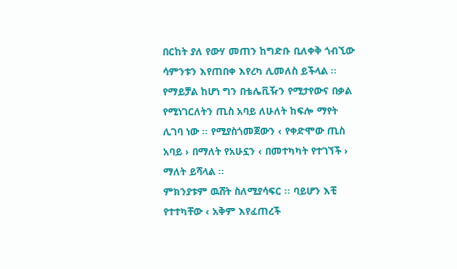በርከት ያለ የውሃ መጠን ከግድቡ ቢለቀቅ ጎብኚው ሳምንቱን እየጠበቀ እየረካ ሊመለስ ይችላል ፡፡ የማይቻል ከሆነ ግን በቴሌቪዥን የሚታየውና በቃል የሚነገርለትን ጢስ አባይ ለሁለት ከፍሎ ማየት ሊገባ ነው ፡፡ የሚያስጎመጀውን ‹ የቀድሞው ጢስ አባይ › በማለት የአሁኗን ‹ በመተካካት የተገኘች › ማለት ይሻላል ፡፡
ምክንያቱም ዉሸት ስለሚያሳፍር ፡፡ ባይሆን እቺ የተተካቸው ‹ አቅም እየፈጠረች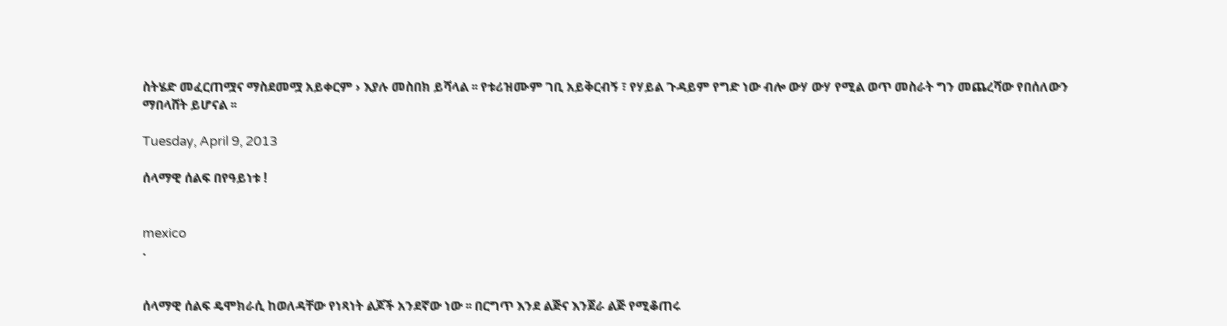ስትሄድ መፈርጠሟና ማስደመሟ አይቀርም › እያሉ መስበክ ይሻላል ፡፡ የቱሪዝሙም ገቢ አይቅርብኝ ፣ የሃይል ጉዳይም የግድ ነው ብሎ ውሃ ውሃ የሚል ወጥ መስራት ግን መጨረሻው የበሰለውን ማበላሸት ይሆናል ፡፡

Tuesday, April 9, 2013

ሰላማዊ ሰልፍ በየዓይነቱ !


mexico
.


ሰላማዊ ሰልፍ ዴሞክራሲ ከወለዳቸው የነጻነት ልጆች አንደኛው ነው ፡፡ በርግጥ እንደ ልጅና እንጀራ ልጅ የሚቆጠሩ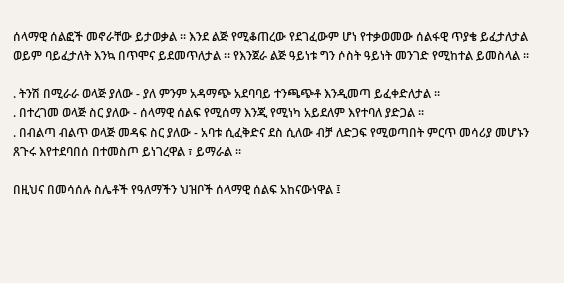ሰላማዊ ሰልፎች መኖራቸው ይታወቃል ፡፡ እንደ ልጅ የሚቆጠረው የደገፈውም ሆነ የተቃወመው ሰልፋዊ ጥያቄ ይፈታለታል ወይም ባይፈታለት እንኳ በጥሞና ይደመጥለታል ፡፡ የእንጀራ ልጅ ዓይነቱ ግን ሶስት ዓይነት መንገድ የሚከተል ይመስላል ፡፡

. ትንሽ በሚራራ ወላጅ ያለው - ያለ ምንም አዳማጭ አደባባይ ተንጫጭቶ እንዲመጣ ይፈቀድለታል ፡፡
. በተረገመ ወላጅ ስር ያለው - ሰላማዊ ሰልፍ የሚሰማ እንጂ የሚነካ አይደለም እየተባለ ያድጋል ፡፡
. በብልጣ ብልጥ ወላጅ መዳፍ ስር ያለው - አባቱ ሲፈቅድና ደስ ሲለው ብቻ ለድጋፍ የሚወጣበት ምርጥ መሳሪያ መሆኑን ጸጉሩ እየተደባበሰ በተመስጦ ይነገረዋል ፣ ይማራል ፡፡

በዚህና በመሳሰሉ ስሌቶች የዓለማችን ህዝቦች ሰላማዊ ሰልፍ አከናውነዋል ፤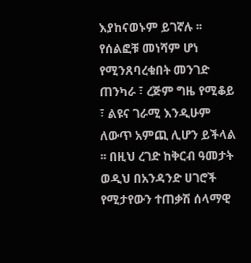እያከናወኑም ይገኛሉ ፡፡ የሰልፎቹ መነሻም ሆነ የሚንጸባረቁበት መንገድ ጠንካራ ፣ ረጅም ግዜ የሚቆይ ፣ ልዩና ገራሚ እንዲሁም ለውጥ አምጪ ሊሆን ይችላል ፡፡ በዚህ ረገድ ከቅርብ ዓመታት ወዲህ በአንዳንድ ሀገሮች የሚታየውን ተጠቃሽ ሰላማዊ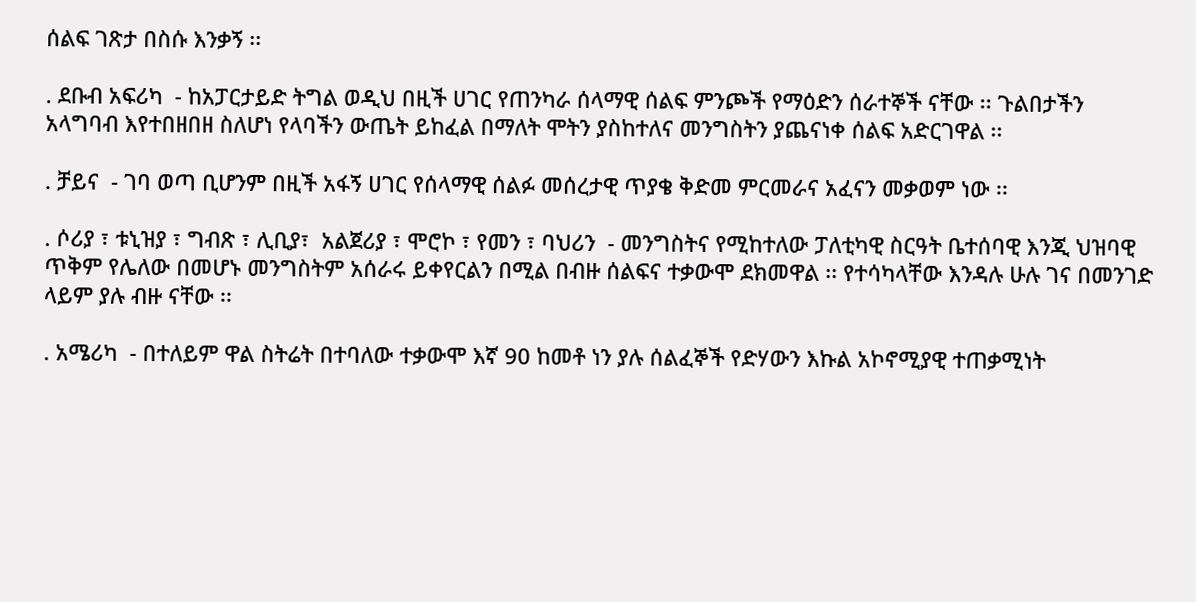ሰልፍ ገጽታ በስሱ እንቃኝ ፡፡

. ደቡብ አፍሪካ  - ከአፓርታይድ ትግል ወዲህ በዚች ሀገር የጠንካራ ሰላማዊ ሰልፍ ምንጮች የማዕድን ሰራተኞች ናቸው ፡፡ ጉልበታችን አላግባብ እየተበዘበዘ ስለሆነ የላባችን ውጤት ይከፈል በማለት ሞትን ያስከተለና መንግስትን ያጨናነቀ ሰልፍ አድርገዋል ፡፡

. ቻይና  - ገባ ወጣ ቢሆንም በዚች አፋኝ ሀገር የሰላማዊ ሰልፉ መሰረታዊ ጥያቄ ቅድመ ምርመራና አፈናን መቃወም ነው ፡፡

. ሶሪያ ፣ ቱኒዝያ ፣ ግብጽ ፣ ሊቢያ፣  አልጀሪያ ፣ ሞሮኮ ፣ የመን ፣ ባህሪን  - መንግስትና የሚከተለው ፓለቲካዊ ስርዓት ቤተሰባዊ እንጂ ህዝባዊ ጥቅም የሌለው በመሆኑ መንግስትም አሰራሩ ይቀየርልን በሚል በብዙ ሰልፍና ተቃውሞ ደክመዋል ፡፡ የተሳካላቸው እንዳሉ ሁሉ ገና በመንገድ ላይም ያሉ ብዙ ናቸው ፡፡

. አሜሪካ  - በተለይም ዋል ስትሬት በተባለው ተቃውሞ እኛ 90 ከመቶ ነን ያሉ ሰልፈኞች የድሃውን እኩል አኮኖሚያዊ ተጠቃሚነት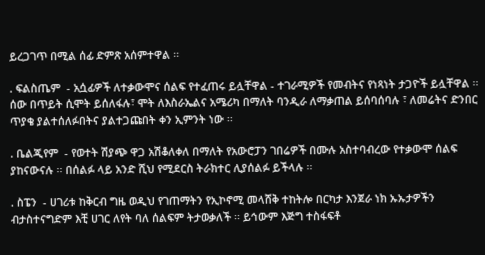ይረጋገጥ በሚል ሰፊ ድምጽ አሰምተዋል ፡፡

. ፍልስጤም  - አሷፊዎች ለተቃውሞና ሰልፍ የተፈጠሩ ይሏቸዋል - ተገራሚዎች የመብትና የነጻነት ታጋዮች ይሏቸዋል ፡፡ ሰው በጥይት ሲሞት ይሰለፋሉ፣ ሞት ለእስራኤልና አሜሪካ በማለት ባንዲራ ለማቃጠል ይሰባሰባሉ ፣ ለመሬትና ድንበር ጥያቄ ያልተሰለፉበትና ያልተጋጩበት ቀን ኢምንት ነው ፡፡

. ቤልጂየም  - የወተት ሽያጭ ዋጋ አሽቆለቀለ በማለት የአውሮፓን ገበሬዎች በሙሉ አስተባብረው የተቃውሞ ሰልፍ ያከናውናሉ ፡፡ በሰልፉ ላይ አንድ ሺህ የሚደርስ ትራክተር ሊያሰልፉ ይችላሉ ፡፡

. ስፔን  - ሀገሪቱ ከቅርብ ግዜ ወዲህ የገጠማትን የኢኮኖሚ መላሸቅ ተከትሎ በርካታ እንጀራ ነክ ኡኡታዎችን ብታስተናግድም እቺ ሀገር ለየት ባለ ሰልፍም ትታወቃለች ፡፡ ይኅውም እጅግ ተስፋፍቶ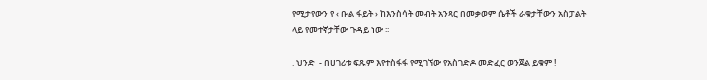የሚታየውን የ ‹ ቡል ፋይት › ከእንስሳት መብት አንጻር በመቃወም ሴቶች ራቁታቸውን አስፓልት ላይ የመተኛታቸው ጉዳይ ነው ፡፡

. ህንድ  - በሀገሪቱ ፍጹም እየተስፋፋ የሚገኘው የአስገድዶ መድፈር ወንጀል ይቁም !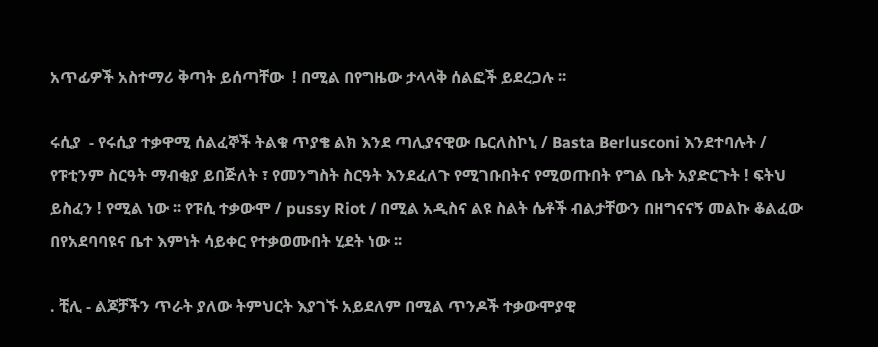አጥፊዎች አስተማሪ ቅጣት ይሰጣቸው  ! በሚል በየግዜው ታላላቅ ሰልፎች ይደረጋሉ ፡፡

ሩሲያ  - የሩሲያ ተቃዋሚ ሰልፈኞች ትልቁ ጥያቄ ልክ እንደ ጣሊያናዊው ቤርለስኮኒ / Basta Berlusconi እንደተባሉት / የፑቲንም ስርዓት ማብቂያ ይበጅለት ፣ የመንግስት ስርዓት እንደፈለጉ የሚገቡበትና የሚወጡበት የግል ቤት አያድርጉት ! ፍትህ ይስፈን ! የሚል ነው ፡፡ የፑሲ ተቃውሞ / pussy Riot / በሚል አዲስና ልዩ ስልት ሴቶች ብልታቸውን በዘግናናኝ መልኩ ቆልፈው በየአደባባዩና ቤተ እምነት ሳይቀር የተቃወሙበት ሂደት ነው ፡፡

. ቺሊ - ልጆቻችን ጥራት ያለው ትምህርት እያገኙ አይደለም በሚል ጥንዶች ተቃውሞያዊ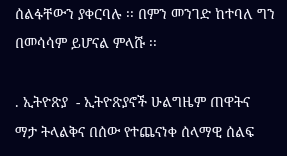ሰልፋቸውን ያቀርባሉ ፡፡ በምን መንገድ ከተባለ ግን በመሳሳም ይሆናል ምላሹ ፡፡

. ኢትዮጽያ  - ኢትዮጽያኖች ሁልግዜም ጠዋትና ማታ ትላልቅና በሰው የተጨናነቀ ሰላማዊ ሰልፍ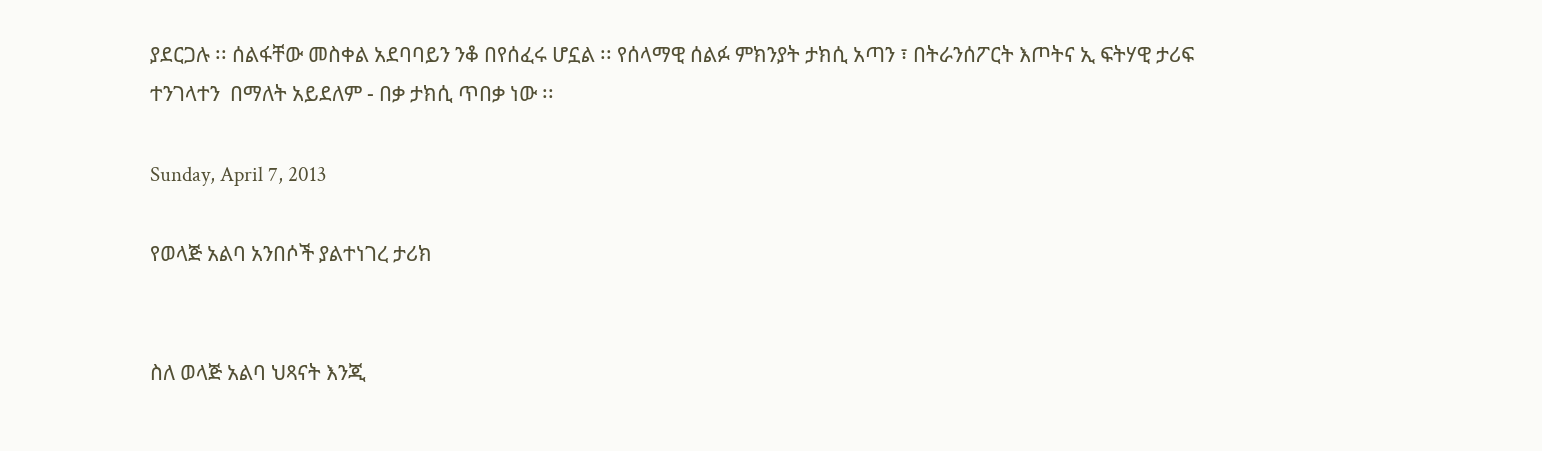ያደርጋሉ ፡፡ ሰልፋቸው መስቀል አደባባይን ንቆ በየሰፈሩ ሆኗል ፡፡ የሰላማዊ ሰልፉ ምክንያት ታክሲ አጣን ፣ በትራንሰፖርት እጦትና ኢ ፍትሃዊ ታሪፍ ተንገላተን  በማለት አይደለም - በቃ ታክሲ ጥበቃ ነው ፡፡

Sunday, April 7, 2013

የወላጅ አልባ አንበሶች ያልተነገረ ታሪክ


ስለ ወላጅ አልባ ህጻናት እንጂ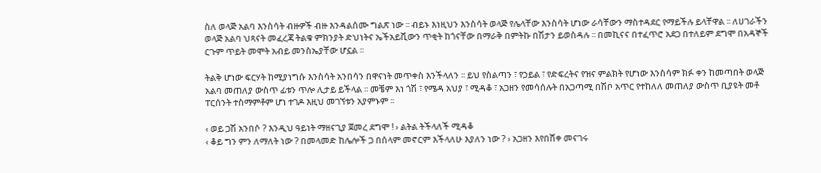ስለ ወላጅ አልባ እንስሳት ብዙዎች ብዙ እንዳልሰሙ ግልጽ ነው ፡፡ ብይኑ እነዚህን እንስሳት ወላጅ የሌላቸው እንስሳት ሆነው ራሳቸውን ማስተዳደር የማይችሉ ይላቸዋል ፡፡ ለሀገራችን ወላጅ አልባ ህጻናት መፈረጃ ትልቁ ምክንያት ድህነትና ኤችአይቪውን ጥቂት ከጎናቸው በማራቅ በምትኩ በሽታን ይወስዳሉ ፡፡ በመኪናና በተፈጥሮ አደጋ በተለይም ደግሞ በአዳኞች ርጉም ጥይት መሞት አብይ መንስኤያቸው ሆኗል ፡፡

ትልቅ ሆነው ፍርሃት ከሚያነግሱ እንስሳት አንበሳን በዋናነት መጥቀስ እንችላለን ፡፡ ይህ የስልጣን ፣ የኃይል ፣ የድፍረትና የዝና ምልክት የሆነው እንስሳም ክፉ ቀን ከመጣበት ወላጅ አልባ መጠለያ ውስጥ ፊቱን ጥሎ ሊታይ ይችላል ፡፡ መቼም እነ ጎሽ ፣ የሜዳ አህያ ፣ ሚዳቆ ፣ አጋዘን የመሳሰሉት በአጋጣሚ በሽቦ አጥር የተከለለ መጠለያ ውስጥ ቢያዩት መቶ ፐርሰንት ተስማምቶም ሆነ ተገዶ እዚህ መገኘቱን አያምኑም ፡፡

‹ ወይ ጋሽ አንበሶ ? እንዲህ ዓይነት ማዘናጊያ ጀመረ ደግሞ ! › ልትል ትችላለች ሚዳቆ
‹ ቆይ ግን ምን ለማለት ነው ? በመላመድ ከሌሎች ጋ በሰላም መኖርም እችላለሁ እያለን ነው ? › አጋዘን እየበሸቀ መናገሩ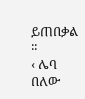ይጠበቃል ፡፡
‹ ሌባ በለው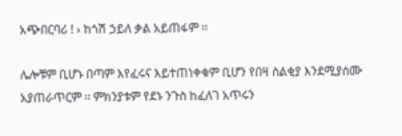አጭበርባሪ ! › ከጎሽ ኃይለ ቃል አይጠፋም ፡፡

ሌሎቹም ቢሆኑ በጣም እየፈሩና እይተጠነቀቁም ቢሆን የበዛ ስልቂያ እንደሚያሰሙ አያጠራጥርም ፡፡ ምክንያቱም የደኑ ንጉስ ከፈለገ አጥሩን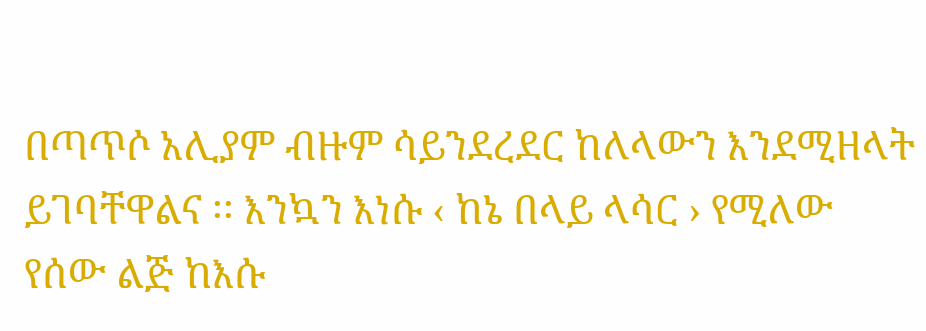በጣጥሶ አሊያም ብዙም ሳይንደረደር ከለላውን እንደሚዘላት ይገባቸዋልና ፡፡ እንኳን እነሱ ‹ ከኔ በላይ ላሳር › የሚለው የሰው ልጅ ከእሱ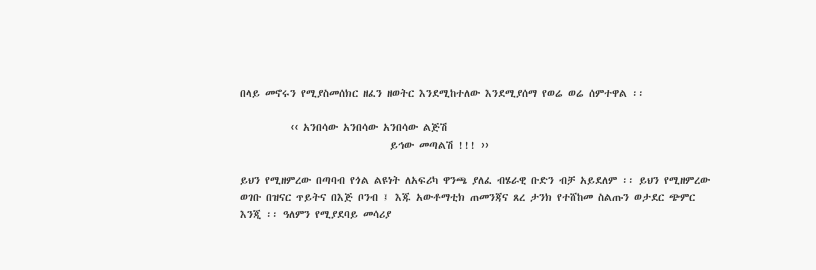በላይ መኖሩን የሚያስመሰክር ዘፈን ዘወትር እንደሚከተለው እንደሚያሰማ የወሬ ወሬ ሰምተዋል ፡፡

          ‹‹ አንበሳው አንበሳው አንበሳው ልጅሽ
                              ይኅው መጣልሽ !!! ››

ይህን የሚዘምረው በጣባብ የጎል ልዩነት ለአፍሪካ ዋንጫ ያለፈ ብሄራዊ ቡድን ብቻ አይደለም ፡፡ ይህን የሚዘምረው ወገቡ በዝናር ጥይትና በእጅ ቦንብ ፤ እጁ አውቶማቲክ ጠመንጃና ጸረ ታንክ የተሸከመ ስልጡን ወታደር ጭምር እንጂ ፡፡ ዓለምን የሚያደባይ መሳሪያ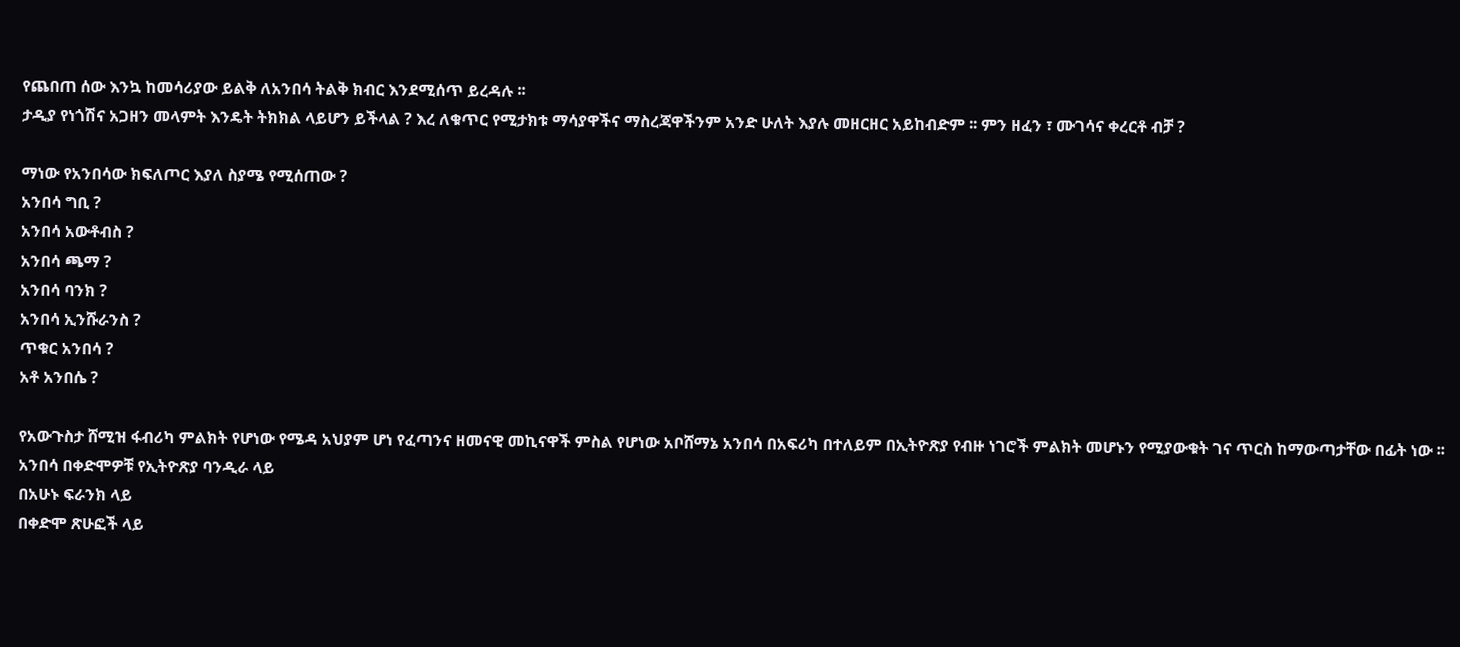የጨበጠ ሰው እንኳ ከመሳሪያው ይልቅ ለአንበሳ ትልቅ ክብር እንደሚሰጥ ይረዳሉ ፡፡
ታዲያ የነጎሽና አጋዘን መላምት እንዴት ትክክል ላይሆን ይችላል ? እረ ለቁጥር የሚታክቱ ማሳያዋችና ማስረጃዋችንም አንድ ሁለት እያሉ መዘርዘር አይከብድም ፡፡ ምን ዘፈን ፣ ሙገሳና ቀረርቶ ብቻ ?

ማነው የአንበሳው ክፍለጦር እያለ ስያሜ የሚሰጠው ?
አንበሳ ግቢ ?
አንበሳ አውቶብስ ?
አንበሳ ጫማ ?
አንበሳ ባንክ ?
አንበሳ ኢንሹራንስ ?
ጥቁር አንበሳ ?
አቶ አንበሴ ?

የአውጉስታ ሸሚዝ ፋብሪካ ምልክት የሆነው የሜዳ አህያም ሆነ የፈጣንና ዘመናዊ መኪናዋች ምስል የሆነው አቦሸማኔ አንበሳ በአፍሪካ በተለይም በኢትዮጽያ የብዙ ነገሮች ምልክት መሆኑን የሚያውቁት ገና ጥርስ ከማውጣታቸው በፊት ነው ፡፡
አንበሳ በቀድሞዎቹ የኢትዮጽያ ባንዲራ ላይ
በአሁኑ ፍራንክ ላይ
በቀድሞ ጽሁፎች ላይ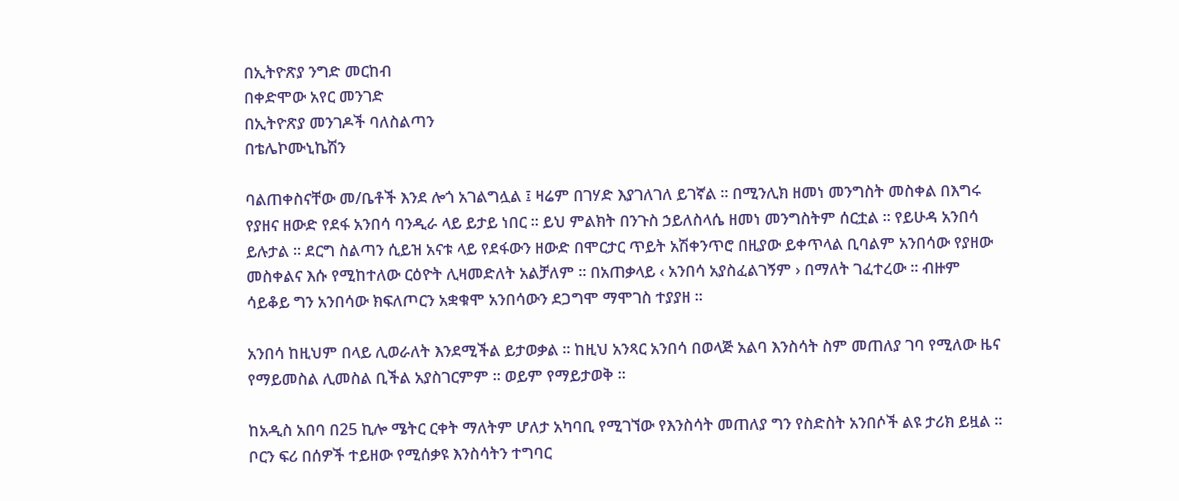በኢትዮጽያ ንግድ መርከብ
በቀድሞው አየር መንገድ
በኢትዮጽያ መንገዶች ባለስልጣን
በቴሌኮሙኒኬሽን

ባልጠቀስናቸው መ/ቤቶች እንደ ሎጎ አገልግሏል ፤ ዛሬም በገሃድ እያገለገለ ይገኛል ፡፡ በሚንሊክ ዘመነ መንግስት መስቀል በእግሩ የያዘና ዘውድ የደፋ አንበሳ ባንዲራ ላይ ይታይ ነበር ፡፡ ይህ ምልክት በንጉስ ኃይለስላሴ ዘመነ መንግስትም ሰርቷል ፡፡ የይሁዳ አንበሳ ይሉታል ፡፡ ደርግ ስልጣን ሲይዝ አናቱ ላይ የደፋውን ዘውድ በሞርታር ጥይት አሽቀንጥሮ በዚያው ይቀጥላል ቢባልም አንበሳው የያዘው መስቀልና እሱ የሚከተለው ርዕዮት ሊዛመድለት አልቻለም ፡፡ በአጠቃላይ ‹ አንበሳ አያስፈልገኝም › በማለት ገፈተረው ፡፡ ብዙም ሳይቆይ ግን አንበሳው ክፍለጦርን አቋቁሞ አንበሳውን ደጋግሞ ማሞገስ ተያያዘ ፡፡

አንበሳ ከዚህም በላይ ሊወራለት እንደሚችል ይታወቃል ፡፡ ከዚህ አንጻር አንበሳ በወላጅ አልባ እንስሳት ስም መጠለያ ገባ የሚለው ዜና የማይመስል ሊመስል ቢችል አያስገርምም ፡፡ ወይም የማይታወቅ ፡፡

ከአዲስ አበባ በ25 ኪሎ ሜትር ርቀት ማለትም ሆለታ አካባቢ የሚገኘው የእንስሳት መጠለያ ግን የስድስት አንበሶች ልዩ ታሪክ ይዟል ፡፡ ቦርን ፍሪ በሰዎች ተይዘው የሚሰቃዩ እንስሳትን ተግባር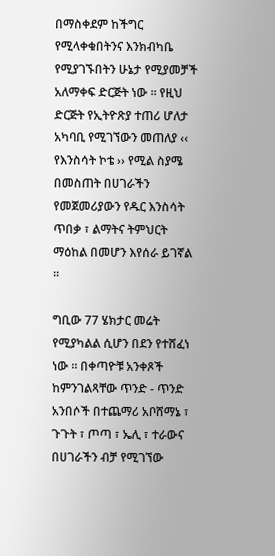በማስቀደም ከችግር የሚላቀቁበትንና እንክብካቤ የሚያገኙበትን ሁኔታ የሚያመቻች አለማቀፍ ድርጅት ነው ፡፡ የዚህ ድርጅት የኢትዮጽያ ተጠሪ ሆለታ አካባቢ የሚገኘውን መጠለያ ‹‹ የእንስሳት ኮቴ ›› የሚል ስያሜ በመስጠት በሀገራችን የመጀመሪያውን የዱር እንስሳት ጥበቃ ፣ ልማትና ትምህርት ማዕከል በመሆን እየሰራ ይገኛል ፡፡

ግቢው 77 ሄክታር መሬት የሚያካልል ሲሆን በደን የተሸፈነ ነው ፡፡ በቀጣዮቹ አንቀጾች ከምንገልጻቸው ጥንድ - ጥንድ አንበሶች በተጨማሪ አቦሸማኔ ፣ ጉጉት ፣ ጦጣ ፣ ኤሊ ፣ ተራውና በሀገራችን ብቻ የሚገኘው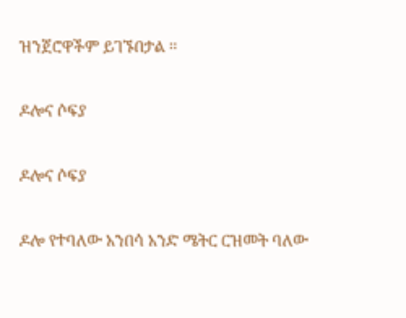ዝንጀሮዋችም ይገኙበታል ፡፡

ዶሎና ሶፍያ

ዶሎና ሶፍያ

ዶሎ የተባለው አንበሳ አንድ ሜትር ርዝመት ባለው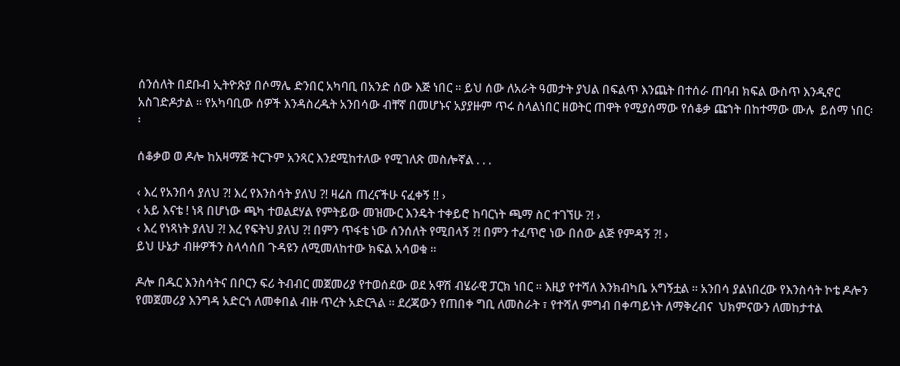ሰንሰለት በደቡብ ኢትዮጽያ በሶማሌ ድንበር አካባቢ በአንድ ሰው እጅ ነበር ፡፡ ይህ ሰው ለአራት ዓመታት ያህል በፍልጥ እንጨት በተሰራ ጠባብ ክፍል ውስጥ እንዲኖር አስገድዶታል ፡፡ የአካባቢው ሰዎች እንዳስረዱት አንበሳው ብቸኛ በመሆኑና አያያዙም ጥሩ ስላልነበር ዘወትር ጠዋት የሚያሰማው የሰቆቃ ጩኀት በከተማው ሙሉ  ይሰማ ነበር፡፡

ሰቆቃወ ወ ዶሎ ከአዛማጅ ትርጉም አንጻር እንደሚከተለው የሚገለጽ መስሎኛል . . .

‹ እረ የአንበሳ ያለህ ?! እረ የእንስሳት ያለህ ?! ዛሬስ ጠረናችሁ ናፈቀኝ !! ›
‹ አይ እናቴ ! ነጻ በሆነው ጫካ ተወልደሃል የምትይው መዝሙር እንዴት ተቀይሮ ከባርነት ጫማ ስር ተገኘሁ ?! ›
‹ እረ የነጻነት ያለህ ?! እረ የፍትህ ያለህ ?! በምን ጥፋቴ ነው ሰንሰለት የሚበላኝ ?! በምን ተፈጥሮ ነው በሰው ልጅ የምዳኝ ?! ›
ይህ ሁኔታ ብዙዎችን ስላሳሰበ ጉዳዩን ለሚመለከተው ክፍል አሳወቁ ፡፡

ዶሎ በዱር እንስሳትና በቦርን ፍሪ ትብብር መጀመሪያ የተወሰደው ወደ አዋሽ ብሄራዊ ፓርክ ነበር ፡፡ እዚያ የተሻለ እንክብካቤ አግኝቷል ፡፡ አንበሳ ያልነበረው የእንስሳት ኮቴ ዶሎን የመጀመሪያ እንግዳ አድርጎ ለመቀበል ብዙ ጥረት አድርጓል ፡፡ ደረጃውን የጠበቀ ግቢ ለመስራት ፣ የተሻለ ምግብ በቀጣይነት ለማቅረብና  ህክምናውን ለመከታተል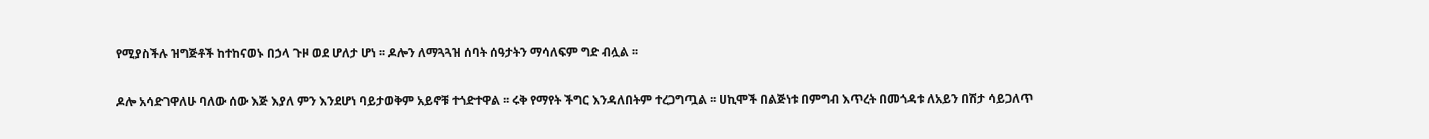የሚያስችሉ ዝግጅቶች ከተከናወኑ በኃላ ጉዞ ወደ ሆለታ ሆነ ፡፡ ዶሎን ለማጓጓዝ ሰባት ሰዓታትን ማሳለፍም ግድ ብሏል ፡፡

ዶሎ አሳድገዋለሁ ባለው ሰው እጅ እያለ ምን እንደሆነ ባይታወቅም አይኖቹ ተጎድተዋል ፡፡ ሩቅ የማየት ችግር እንዳለበትም ተረጋግጧል ፡፡ ሀኪሞች በልጅነቱ በምግብ እጥረት በመጎዳቱ ለአይን በሽታ ሳይጋለጥ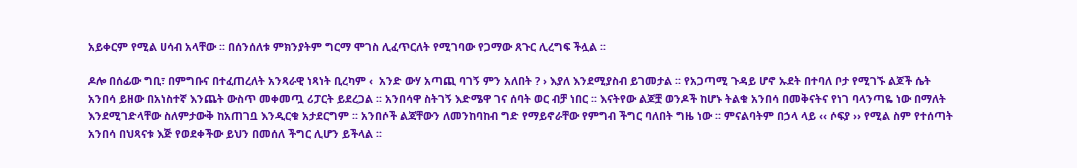አይቀርም የሚል ሀሳብ አላቸው ፡፡ በሰንሰለቱ ምክንያትም ግርማ ሞገስ ሊፈጥርለት የሚገባው የጋማው ጸጉር ሊረግፍ ችሏል ፡፡

ዶሎ በሰፊው ግቢ፣ በምግቡና በተፈጠረለት አንጻራዊ ነጻነት ቢረካም ‹  አንድ ውሃ አጣጪ ባገኝ ምን አለበት ? › እያለ እንደሚያስብ ይገመታል ፡፡ የአጋጣሚ ጉዳይ ሆኖ ኡደት በተባለ ቦታ የሚገኙ ልጆች ሴት አንበሳ ይዘው በአነስተኛ እንጨት ውስጥ መቀመጧ ሪፓርት ይደረጋል ፡፡ አንበሳዋ ስትገኝ እድሜዋ ገና ሰባት ወር ብቻ ነበር ፡፡ እናትየው ልጆቿ ወንዶች ከሆኑ ትልቁ አንበሳ በመቅናትና የነገ ባላንጣዬ ነው በማለት እንደሚገድላቸው ስለምታውቅ ከአጠገቧ እንዲርቁ አታደርግም ፡፡ አንበሶች ልጃቸውን ለመንከባከብ ግድ የማይኖራቸው የምግብ ችግር ባለበት ግዜ ነው ፡፡ ምናልባትም በኃላ ላይ ‹‹ ሶፍያ ›› የሚል ስም የተሰጣት አንበሳ በህጻናቱ እጅ የወደቀችው ይህን በመሰለ ችግር ሊሆን ይችላል ፡፡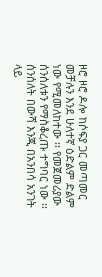ዞሮ ዞሮ ዶሎ ከሶፍያ ጋር መጣመር መቻሉን እንደ ሁለተኛ ዕድልም ድልም ነው የሚመለከተው ፡፡ የመጀመሪያው ሰንሰለቱን የማስቆረጡ ተግባር ነው ፡፡ ሰንሰለት በውሻ እንጂ በአንበሳ አንገት ላይ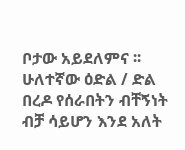ቦታው አይደለምና ፡፡ ሁለተኛው ዕድል / ድል በረዶ የሰራበትን ብቸኝነት ብቻ ሳይሆን እንደ አለት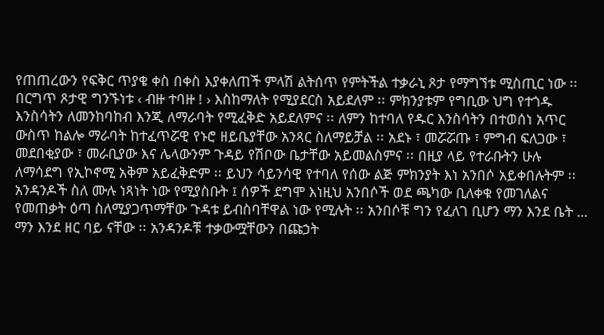የጠጠረውን የፍቅር ጥያቄ ቀስ በቀስ እያቀለጠች ምላሽ ልትሰጥ የምትችል ተቃራኒ ጾታ የማግኘቱ ሚስጢር ነው ፡፡ በርግጥ ጾታዊ ግንኙነቱ ‹ ብዙ ተባዙ ! › እስከማለት የሚያደርስ አይደለም ፡፡ ምክንያቱም የግቢው ህግ የተጎዱ እንስሳትን ለመንከባከብ እንጂ ለማራባት የሚፈቅድ አይደለምና ፡፡ ለምን ከተባለ የዱር እንስሳትን በተወሰነ አጥር ውስጥ ከልሎ ማራባት ከተፈጥሯዊ የኑሮ ዘይቤያቸው አንጻር ስለማይቻል ፡፡ አደኑ ፣ መሯሯጡ ፣ ምግብ ፍለጋው ፣ መደበቂያው ፣ መራቢያው እና ሌላውንም ጉዳይ የሽቦው ቤታቸው አይመልስምና ፡፡ በዚያ ላይ የተራቡትን ሁሉ ለማሳደግ የኢኮኖሚ አቅም አይፈቅድም ፡፡ ይህን ሳይንሳዊ የተባለ የሰው ልጅ ምክንያት እነ አንበሶ አይቀበሉትም ፡፡ አንዳንዶች ስለ ሙሉ ነጻነት ነው የሚያስቡት ፤ ሰዎች ደግሞ እነዚህ አንበሶች ወደ ጫካው ቢለቀቁ የመገለልና የመጠቃት ዕጣ ስለሚያጋጥማቸው ጉዳቱ ይብስባቸዋል ነው የሚሉት ፡፡ አንበሶቹ ግን የፈለገ ቢሆን ማን እንደ ቤት … ማን እንደ ዘር ባይ ናቸው ፡፡ አንዳንዶቹ ተቃውሟቸውን በጩኃት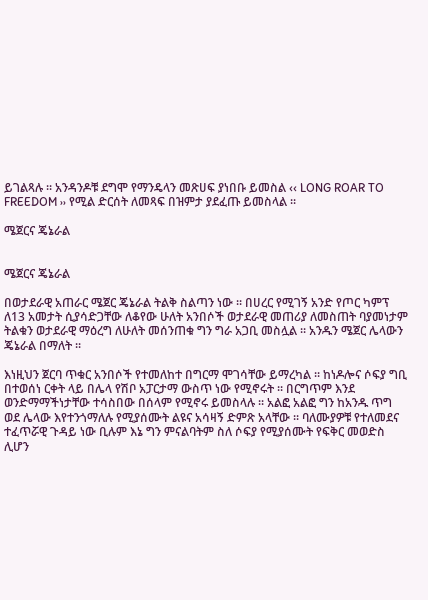ይገልጻሉ ፡፡ አንዳንዶቹ ደግሞ የማንዴላን መጽሀፍ ያነበቡ ይመስል ‹‹ LONG ROAR TO FREEDOM ›› የሚል ድርሰት ለመጻፍ በዝምታ ያደፈጡ ይመስላል ፡፡

ሜጀርና ጄኔራል


ሜጀርና ጄኔራል

በወታደራዊ አጠራር ሜጀር ጄኔራል ትልቅ ስልጣን ነው ፡፡ በሀረር የሚገኝ አንድ የጦር ካምፕ ለ13 አመታት ሲያሳድጋቸው ለቆየው ሁለት አንበሶች ወታደራዊ መጠሪያ ለመስጠት ባያመነታም ትልቁን ወታደራዊ ማዕረግ ለሁለት መሰንጠቁ ግን ግራ አጋቢ መስሏል ፡፡ አንዱን ሜጀር ሌላውን ጄኔራል በማለት ፡፡

እነዚህን ጀርባ ጥቁር አንበሶች የተመለከተ በግርማ ሞገሳቸው ይማረካል ፡፡ ከነዶሎና ሶፍያ ግቢ በተወሰነ ርቀት ላይ በሌላ የሽቦ አፓርታማ ውስጥ ነው የሚኖሩት ፡፡ በርግጥም እንደ ወንድማማችነታቸው ተሳስበው በሰላም የሚኖሩ ይመስላሉ ፡፡ አልፎ አልፎ ግን ከአንዱ ጥግ ወደ ሌላው እየተንጎማለሉ የሚያሰሙት ልዩና አሳዛኝ ድምጽ አላቸው ፡፡ ባለሙያዎቹ የተለመደና ተፈጥሯዊ ጉዳይ ነው ቢሉም እኔ ግን ምናልባትም ስለ ሶፍያ የሚያሰሙት የፍቅር መወድስ ሊሆን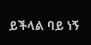ይችላል ባይ ነኝ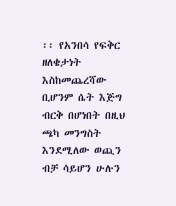፡፡ የአንበሳ የፍቅር ዘለቄታነት እስከመጨረሻው ቢሆንም ሴት እጅግ ብርቅ በሆነበት በዚህ ጫካ መንግስት እንደሚለው ወጪን ብቻ ሳይሆን ሁሉን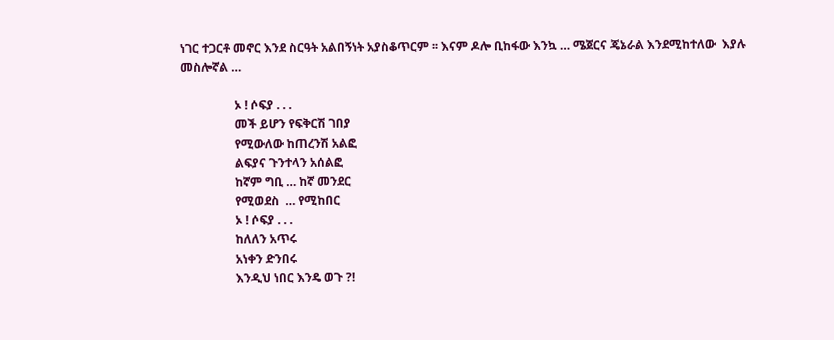ነገር ተጋርቶ መኖር እንደ ስርዓት አልበኝነት አያስቆጥርም ፡፡ እናም ዶሎ ቢከፋው እንኳ … ሜጀርና ጄኔራል እንደሚከተለው  እያሉ መስሎኛል …

                  ኦ ! ሶፍያ . . .
                  መች ይሆን የፍቅርሽ ገበያ
                  የሚውለው ከጠረንሽ አልፎ
                  ልፍያና ጉንተላን አሰልፎ
                  ከኛም ግቢ … ከኛ መንደር
                  የሚወደስ  … የሚከበር
                  ኦ ! ሶፍያ . . .
                  ከለለን አጥሩ
                  አነቀን ድንበሩ
                  እንዲህ ነበር እንዴ ወጉ ?!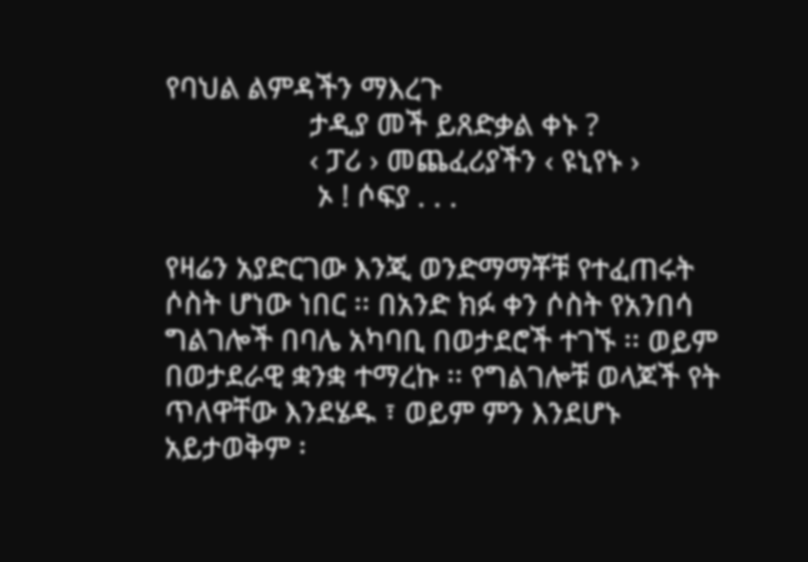የባህል ልምዳችን ማእረጉ
                  ታዲያ መች ይጸድቃል ቀኑ ?
                  ‹ ፓሪ › መጨፈሪያችን ‹ ዩኒየኑ ›
                   ኦ ! ሶፍያ . . .

የዛሬን አያድርገው እንጂ ወንድማማቾቹ የተፈጠሩት ሶስት ሆነው ነበር ፡፡ በአንድ ክፉ ቀን ሶስት የአንበሳ ግልገሎች በባሌ አካባቢ በወታደሮች ተገኙ ፡፡ ወይም በወታደራዊ ቋንቋ ተማረኩ ፡፡ የግልገሎቹ ወላጆች የት ጥለዋቸው እንደሄዱ ፣ ወይም ምን እንደሆኑ አይታወቅም ፡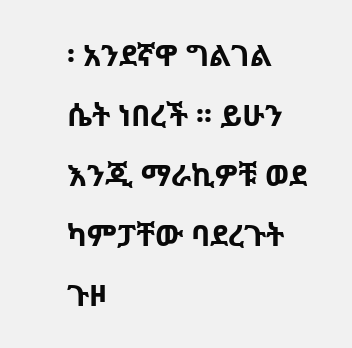፡ አንደኛዋ ግልገል ሴት ነበረች ፡፡ ይሁን እንጂ ማራኪዎቹ ወደ ካምፓቸው ባደረጉት ጉዞ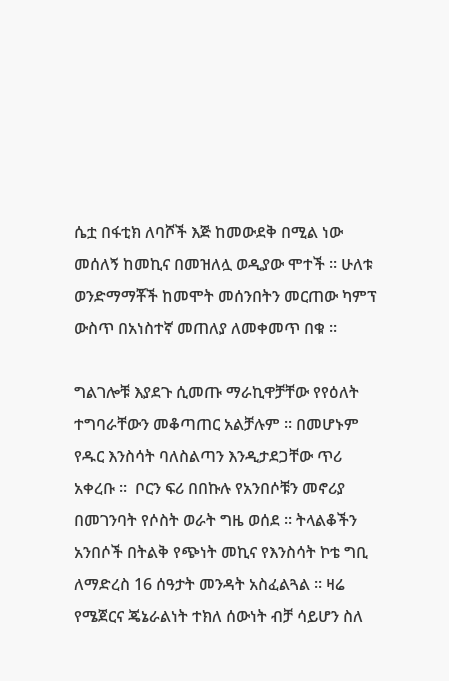ሴቷ በፋቲክ ለባሾች እጅ ከመውደቅ በሚል ነው መሰለኝ ከመኪና በመዝለሏ ወዲያው ሞተች ፡፡ ሁለቱ ወንድማማቾች ከመሞት መሰንበትን መርጠው ካምፕ ውስጥ በአነስተኛ መጠለያ ለመቀመጥ በቁ ፡፡

ግልገሎቹ እያደጉ ሲመጡ ማራኪዋቻቸው የየዕለት ተግባራቸውን መቆጣጠር አልቻሉም ፡፡ በመሆኑም የዱር እንስሳት ባለስልጣን እንዲታደጋቸው ጥሪ አቀረቡ ፡፡  ቦርን ፍሪ በበኩሉ የአንበሶቹን መኖሪያ በመገንባት የሶስት ወራት ግዜ ወሰደ ፡፡ ትላልቆችን አንበሶች በትልቅ የጭነት መኪና የእንስሳት ኮቴ ግቢ ለማድረስ 16 ሰዓታት መንዳት አስፈልጓል ፡፡ ዛሬ የሜጀርና ጄኔራልነት ተክለ ሰውነት ብቻ ሳይሆን ስለ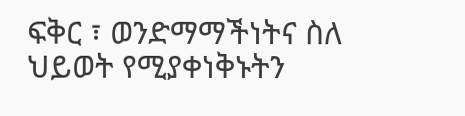ፍቅር ፣ ወንድማማችነትና ስለ ህይወት የሚያቀነቅኑትን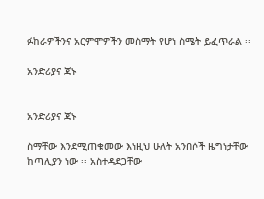ፉከራዎችንና አርምሞዎችን መስማት የሆነ ስሜት ይፈጥራል ፡፡

አንድሪያና ጃኑ


አንድሪያና ጃኑ

ስማቸው እንደሚጠቁመው እነዚህ ሁለት አንበሶች ዜግነታቸው ከጣሊያን ነው ፡፡ አስተዳደጋቸው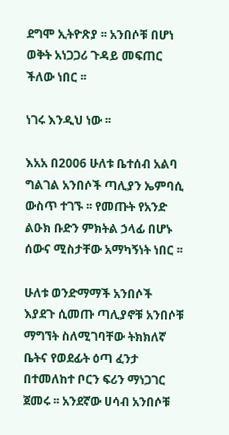ደግሞ ኢትዮጽያ ፡፡ አንበሶቹ በሆነ ወቅት አነጋጋሪ ጉዳይ መፍጠር ችለው ነበር ፡፡

ነገሩ እንዲህ ነው ፡፡

እአአ በ2006 ሁለቱ ቤተሰብ አልባ ግልገል አንበሶች ጣሊያን ኤምባሲ ውስጥ ተገኙ ፡፡ የመጡት የአንድ ልዑክ ቡድን ምክትል ኃላፊ በሆኑ ሰውና ሚስታቸው አማካኝነት ነበር ፡፡

ሁለቱ ወንድማማች አንበሶች እያደጉ ሲመጡ ጣሊያኖቹ አንበሶቹ ማግኘት ስለሚገባቸው ትክክለኛ ቤትና የወደፊት ዕጣ ፈንታ በተመለከተ ቦርን ፍሪን ማነጋገር ጀመሩ ፡፡ አንደኛው ሀሳብ አንበሶቹ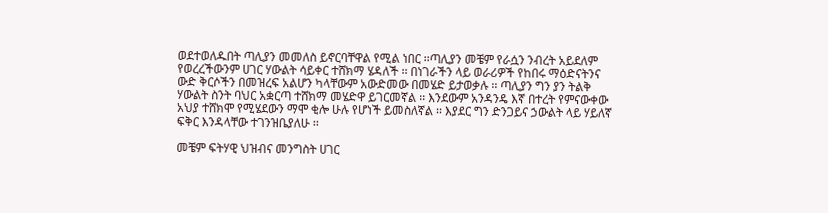ወደተወለዱበት ጣሊያን መመለስ ይኖርባቸዋል የሚል ነበር ፡፡ጣሊያን መቼም የራሷን ንብረት አይደለም የወረረችውንም ሀገር ሃውልት ሳይቀር ተሸክማ ሄዳለች ፡፡ በነገራችን ላይ ወራሪዎች የከበሩ ማዕድናትንና ውድ ቅርሶችን በመዝረፍ አልሆን ካላቸውም አውድመው በመሄድ ይታወቃሉ ፡፡ ጣሊያን ግን ያን ትልቅ ሃውልት ስንት ባህር አቋርጣ ተሸክማ መሄድዋ ይገርመኛል ፡፡ እንደውም አንዳንዴ እኛ በተረት የምናውቀው አህያ ተሸክሞ የሚሄደውን ማሞ ቂሎ ሁሉ የሆነች ይመስለኛል ፡፡ እያደር ግን ድንጋይና ኃውልት ላይ ሃይለኛ ፍቅር እንዳላቸው ተገንዝቤያለሁ ፡፡

መቼም ፍትሃዊ ህዝብና መንግስት ሀገር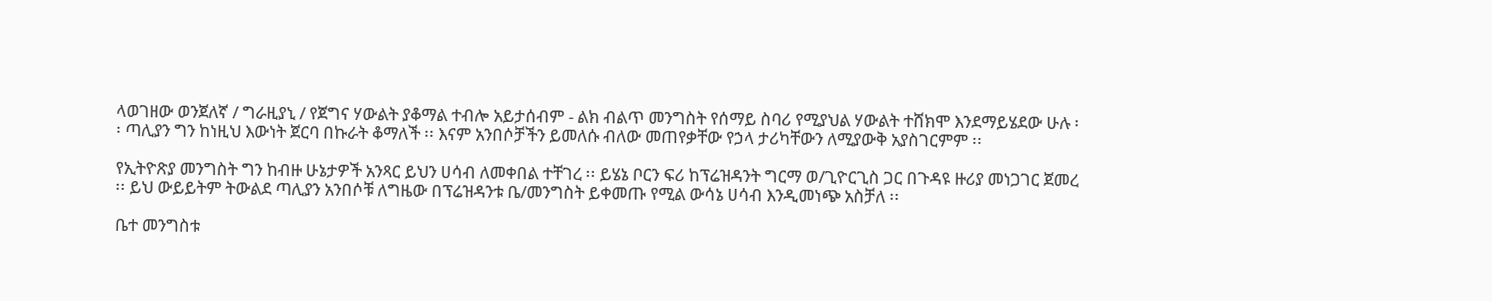ላወገዘው ወንጀለኛ / ግራዚያኒ / የጀግና ሃውልት ያቆማል ተብሎ አይታሰብም - ልክ ብልጥ መንግስት የሰማይ ስባሪ የሚያህል ሃውልት ተሸክሞ እንደማይሄደው ሁሉ ፡፡ ጣሊያን ግን ከነዚህ እውነት ጀርባ በኩራት ቆማለች ፡፡ እናም አንበሶቻችን ይመለሱ ብለው መጠየቃቸው የኃላ ታሪካቸውን ለሚያውቅ አያስገርምም ፡፡

የኢትዮጽያ መንግስት ግን ከብዙ ሁኔታዎች አንጻር ይህን ሀሳብ ለመቀበል ተቸገረ ፡፡ ይሄኔ ቦርን ፍሪ ከፕሬዝዳንት ግርማ ወ/ጊዮርጊስ ጋር በጉዳዩ ዙሪያ መነጋገር ጀመረ ፡፡ ይህ ውይይትም ትውልደ ጣሊያን አንበሶቹ ለግዜው በፕሬዝዳንቱ ቤ/መንግስት ይቀመጡ የሚል ውሳኔ ሀሳብ እንዲመነጭ አስቻለ ፡፡

ቤተ መንግስቱ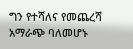ግን የተሻለና የመጨረሻ አማራጭ ባለመሆኑ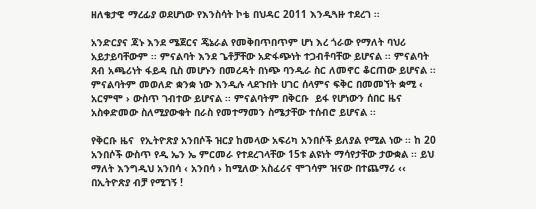ዘለቄታዊ ማረፊያ ወደሆነው የእንስሳት ኮቴ በህዳር 2011 እንዲጓዙ ተደረገ ፡፡

አንድርያና ጃኑ እንደ ሜጀርና ጄኔራል የመቅበጥበጥም ሆነ እረ ጎራው የማለት ባህሪ አይታይባቸውም ፡፡ ምናልባት እንደ ጌቶቻቸው አድፋጭነት ተጋብቶባቸው ይሆናል ፡፡ ምናልባት ጸብ አጫሪነት ፋይዳ ቢስ መሆኑን በመረዳት በነጭ ባንዲራ ስር ለመኖር ቆርጠው ይሆናል ፡፡ ምናልባትም መወለድ ቋንቋ ነው እንዲሉ ላደጉበት ሀገር ሰላምና ፍቅር በመመኘት ቋሚ ‹ አርምሞ › ውስጥ ገብተው ይሆናል ፡፡ ምናልባትም በቅርቡ  ይፋ የሆነውን ሰበር ዜና አስቀድመው ስለሚያውቁት በራስ የመተማመን ስሜታቸው ተሰብሮ ይሆናል ፡፡

የቅርቡ ዜና  የኢትዮጽያ አንበሶች ዝርያ ከመላው አፍሪካ አንበሶች ይለያል የሚል ነው ፡፡ ከ 20 አንበሶች ውስጥ የዲ ኤን ኤ ምርመራ የተደረገላቸው 15ቱ ልዩነት ማሳየታቸው ታውቋል ፡፡ ይህ ማለት እንግዲህ አንበሳ ‹ አንበሳ › ከሚለው አስፈሪና ሞገሳም ዝናው በተጨማሪ ‹‹ በኢትዮጽያ ብቻ የሚገኝ !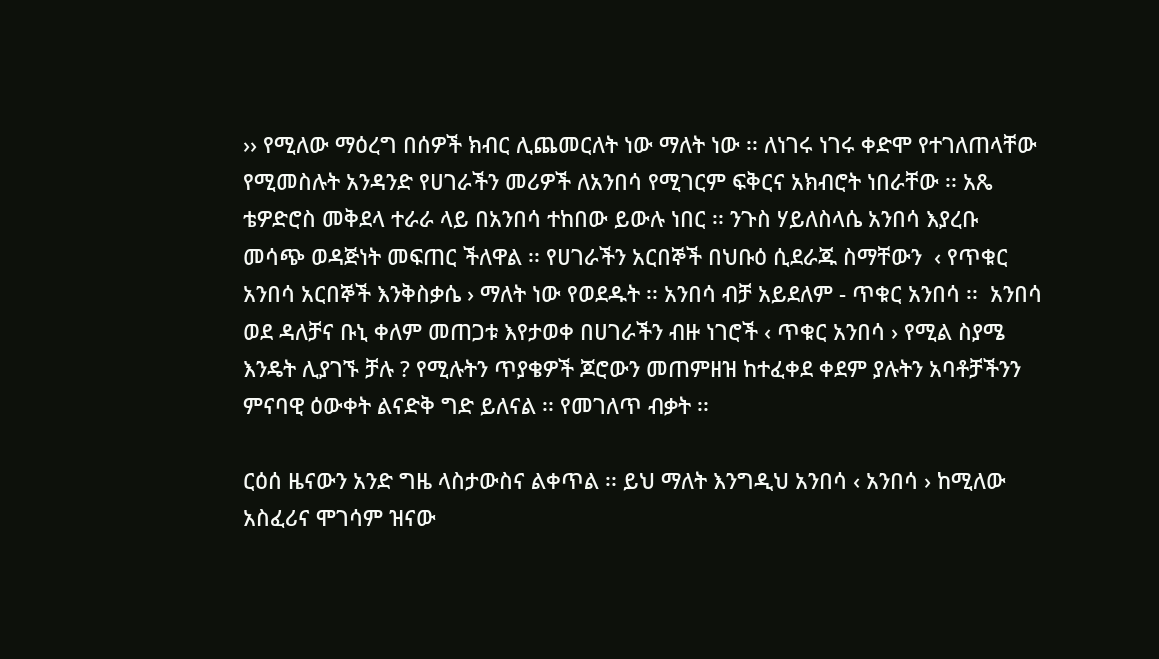›› የሚለው ማዕረግ በሰዎች ክብር ሊጨመርለት ነው ማለት ነው ፡፡ ለነገሩ ነገሩ ቀድሞ የተገለጠላቸው የሚመስሉት አንዳንድ የሀገራችን መሪዎች ለአንበሳ የሚገርም ፍቅርና አክብሮት ነበራቸው ፡፡ አጼ ቴዎድሮስ መቅደላ ተራራ ላይ በአንበሳ ተከበው ይውሉ ነበር ፡፡ ንጉስ ሃይለስላሴ አንበሳ እያረቡ መሳጭ ወዳጅነት መፍጠር ችለዋል ፡፡ የሀገራችን አርበኞች በህቡዕ ሲደራጁ ስማቸውን  ‹ የጥቁር አንበሳ አርበኞች እንቅስቃሴ › ማለት ነው የወደዱት ፡፡ አንበሳ ብቻ አይደለም - ጥቁር አንበሳ ፡፡  አንበሳ ወደ ዳለቻና ቡኒ ቀለም መጠጋቱ እየታወቀ በሀገራችን ብዙ ነገሮች ‹ ጥቁር አንበሳ › የሚል ስያሜ እንዴት ሊያገኙ ቻሉ ? የሚሉትን ጥያቄዎች ጆሮውን መጠምዘዝ ከተፈቀደ ቀደም ያሉትን አባቶቻችንን ምናባዊ ዕውቀት ልናድቅ ግድ ይለናል ፡፡ የመገለጥ ብቃት ፡፡

ርዕሰ ዜናውን አንድ ግዜ ላስታውስና ልቀጥል ፡፡ ይህ ማለት እንግዲህ አንበሳ ‹ አንበሳ › ከሚለው አስፈሪና ሞገሳም ዝናው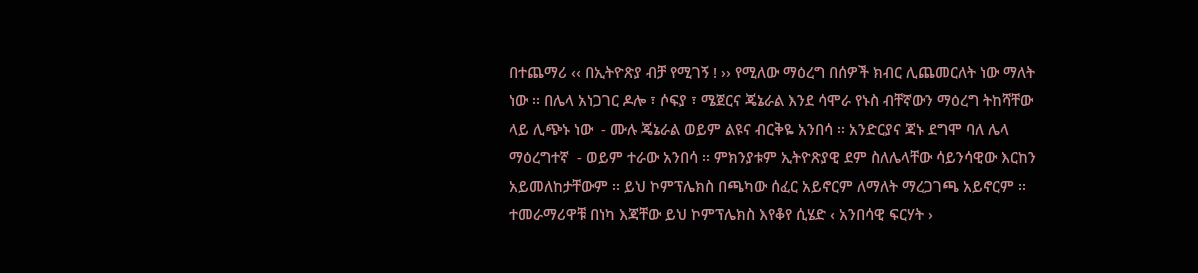በተጨማሪ ‹‹ በኢትዮጽያ ብቻ የሚገኝ ! ›› የሚለው ማዕረግ በሰዎች ክብር ሊጨመርለት ነው ማለት ነው ፡፡ በሌላ አነጋገር ዶሎ ፣ ሶፍያ ፣ ሜጀርና ጄኔራል እንደ ሳሞራ የኑስ ብቸኛውን ማዕረግ ትከሻቸው ላይ ሊጭኑ ነው  - ሙሉ ጄኔራል ወይም ልዩና ብርቅዬ አንበሳ ፡፡ አንድርያና ጃኑ ደግሞ ባለ ሌላ ማዕረግተኛ  - ወይም ተራው አንበሳ ፡፡ ምክንያቱም ኢትዮጽያዊ ደም ስለሌላቸው ሳይንሳዊው እርከን አይመለከታቸውም ፡፡ ይህ ኮምፕሌክስ በጫካው ሰፈር አይኖርም ለማለት ማረጋገጫ አይኖርም ፡፡
ተመራማሪዋቹ በነካ እጃቸው ይህ ኮምፕሌክስ እየቆየ ሲሄድ ‹ አንበሳዊ ፍርሃት ›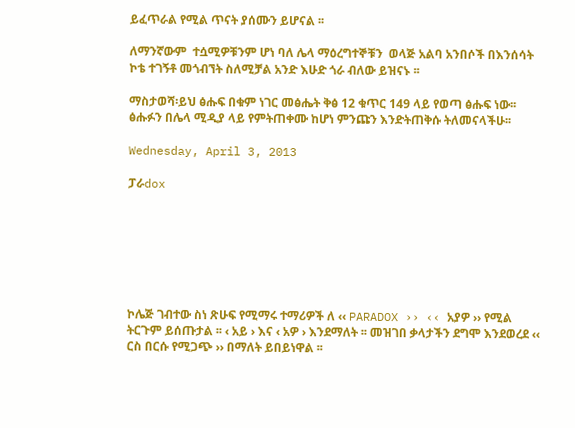ይፈጥራል የሚል ጥናት ያሰሙን ይሆናል ፡፡

ለማንኛውም  ተሷሚዎቹንም ሆነ ባለ ሌላ ማዕረግተኞቹን  ወላጅ አልባ አንበሶች በእንሰሳት ኮቴ ተገኝቶ መጎብኘት ስለሚቻል አንድ እሁድ ጎራ ብለው ይዝናኑ ፡፡

ማስታወሻ፡ይህ ፅሑፍ በቁም ነገር መፅሔት ቅፅ 12 ቁጥር 149 ላይ የወጣ ፅሑፍ ነው፡፡ ፅሑፉን በሌላ ሚዲያ ላይ የምትጠቀሙ ከሆነ ምንጩን እንድትጠቅሱ ትለመናላችሁ፡፡

Wednesday, April 3, 2013

ፓራdox







ኮሌጅ ገብተው ስነ ጽሁፍ የሚማሩ ተማሪዎች ለ ‹‹ PARADOX ›› ‹‹ አያዎ ›› የሚል ትርጉም ይሰጡታል ፡፡ ‹ አይ › እና ‹ አዎ › እንደማለት ፡፡ መዝገበ ቃላታችን ደግሞ እንደወረደ ‹‹ ርስ በርሱ የሚጋጭ ›› በማለት ይበይነዋል ፡፡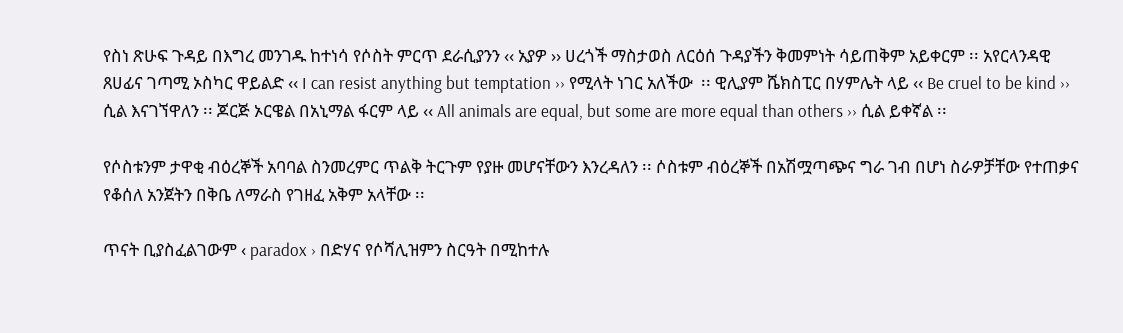የስነ ጽሁፍ ጉዳይ በእግረ መንገዱ ከተነሳ የሶስት ምርጥ ደራሲያንን ‹‹ አያዎ ›› ሀረጎች ማስታወስ ለርዕሰ ጉዳያችን ቅመምነት ሳይጠቅም አይቀርም ፡፡ አየርላንዳዊ ጸሀፊና ገጣሚ ኦስካር ዋይልድ ‹‹ I can resist anything but temptation ›› የሚላት ነገር አለችው  ፡፡ ዊሊያም ሼክስፒር በሃምሌት ላይ ‹‹ Be cruel to be kind ›› ሲል እናገኘዋለን ፡፡ ጆርጅ ኦርዌል በአኒማል ፋርም ላይ ‹‹ All animals are equal, but some are more equal than others ›› ሲል ይቀኛል ፡፡

የሶስቱንም ታዋቂ ብዕረኞች አባባል ስንመረምር ጥልቅ ትርጉም የያዙ መሆናቸውን እንረዳለን ፡፡ ሶስቱም ብዕረኞች በአሽሟጣጭና ግራ ገብ በሆነ ስራዎቻቸው የተጠቃና የቆሰለ አንጀትን በቅቤ ለማራስ የገዘፈ አቅም አላቸው ፡፡

ጥናት ቢያስፈልገውም ‹ paradox › በድሃና የሶሻሊዝምን ስርዓት በሚከተሉ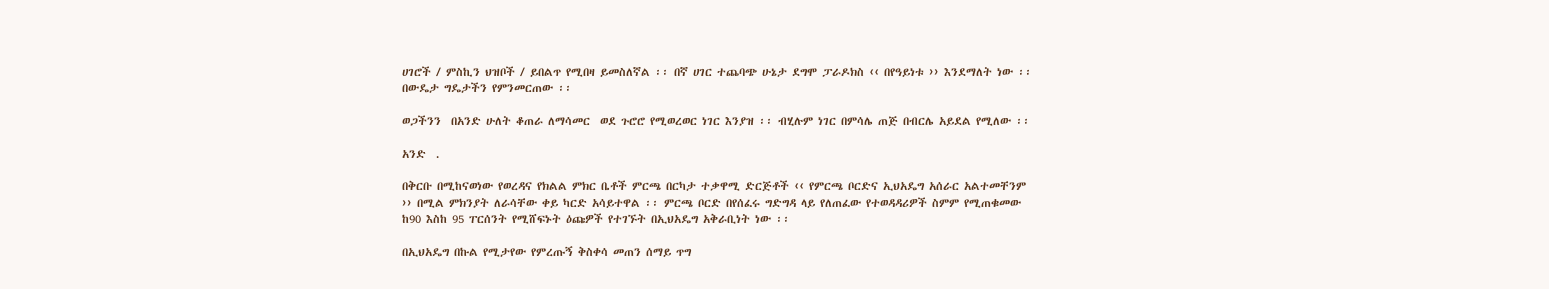ሀገሮች / ምስኪን ህዝቦች / ይበልጥ የሚበዛ ይመስለኛል ፡፡ በኛ ሀገር ተጨባጭ ሁኔታ ደግሞ ፓራዶክስ ‹‹ በየዓይነቱ ›› እንደማለት ነው ፡፡ በውዴታ ግዴታችን የምንመርጠው ፡፡

ወጋችንን  በአንድ ሁለት ቆጠራ ለማሳመር  ወደ ጉሮሮ የሚወረወር ነገር እንያዝ ፡፡ ብሂሉም ነገር በምሳሌ ጠጅ በብርሌ አይደል የሚለው ፡፡

አንድ  .

በቅርቡ በሚከናወነው የወረዳና የክልል ምክር ቤቶች ምርጫ በርካታ ተቃዋሚ ድርጅቶች ‹‹ የምርጫ ቦርድና ኢህአዴግ አሰራር አልተመቸንም ›› በሚል ምክንያት ለራሳቸው ቀይ ካርድ አሳይተዋል ፡፡ ምርጫ ቦርድ በየሰፈሩ ግድግዳ ላይ የለጠፈው የተወዳዳሪዎች ስምም የሚጠቁመው  ከ90 እስከ 95 ፐርሰንት የሚሸፍኑት ዕጩዎች የተገኙት በኢህአዴግ አቅራቢነት ነው ፡፡

በኢህአዴግ በኩል የሚታየው የምረጡኝ ቅስቀሳ መጠን ሰማይ ጥግ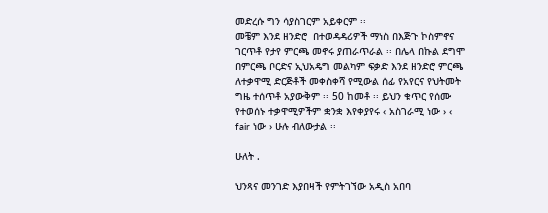መድረሱ ግን ሳያስገርም አይቀርም ፡፡
መቼም እንደ ዘንድሮ  በተወዳዳሪዎች ማነስ በእጅጉ ኮስምኖና ገርጥቶ የታየ ምርጫ መኖሩ ያጠራጥራል ፡፡ በሌላ በኩል ደግሞ በምርጫ ቦርድና ኢህአዴግ መልካም ፍቃድ እንደ ዘንድሮ ምርጫ ለተቃዋሚ ድርጅቶች መቀስቀሻ የሚውል ሰፊ የአየርና የህትመት ግዜ ተሰጥቶ አያውቅም ፡፡ 50 ከመቶ ፡፡ ይህን ቁጥር የሰሙ የተወሰኑ ተቃዋሚዎችም ቋንቋ እየቀያየሩ ‹ አስገራሚ ነው › ‹ fair ነው › ሁሉ ብለውታል ፡፡

ሁለት .

ህንጻና መንገድ እያበዛች የምትገኘው አዲስ አበባ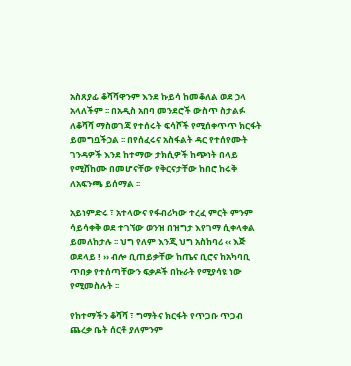አስጸያፊ ቆሻሻዋንም እንደ ኩይሳ ከመቆለል ወደ ኃላ አላለችም ፡፡ በአዲስ አበባ መንደሮች ውስጥ ስታልፉ ለቆሻሻ ማስወገጃ የተሰሩት ፍሳሾች የሚሰቀጥጥ ክርፋት ይመግቧችኃል ፡፡ በየሰፈሩና አስፋልት ዳር የተሰየሙት ገንዳዎች እንደ ከተማው ታክሲዎች ከጭነት በላይ የሚሸከሙ በመሆናቸው የቅርናታቸው ከበሮ ከሩቅ ለአፍንጫ ይሰማል ፡፡

አይነምድሩ ፣ አተላውና የፋብሪካው ተረፈ ምርት ምንም ሳይሳቀቅ ወደ ተገኘው ወንዝ በዝግታ እየገማ ሲቀላቀል ይመለከታሉ ፡፡ ህግ የለም እንጂ ህግ አስከባሪ ‹‹ እጅ ወደላይ ! ›› ብሎ ቢጠይቃቸው ከጤና ቢሮና ከአካባቢ ጥበቃ የተሰጣቸውን ፍቃዶች በኩራት የሚያሳዩ ነው የሚመስሉት ፡፡

የከተማችን ቆሻሻ ፣ ግማትና ክርፋት የጥጋቡ ጥጋብ ጨረቃ ቤት ሰርቶ ያለምንም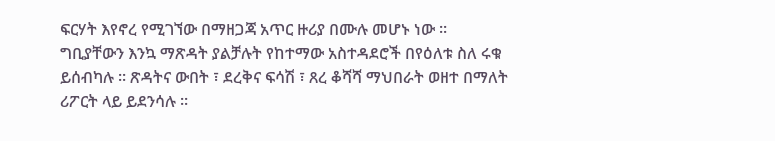ፍርሃት እየኖረ የሚገኘው በማዘጋጃ አጥር ዙሪያ በሙሉ መሆኑ ነው ፡፡ ግቢያቸውን እንኳ ማጽዳት ያልቻሉት የከተማው አስተዳደሮች በየዕለቱ ስለ ሩቁ ይሰብካሉ ፡፡ ጽዳትና ውበት ፣ ደረቅና ፍሳሽ ፣ ጸረ ቆሻሻ ማህበራት ወዘተ በማለት ሪፖርት ላይ ይደንሳሉ ፡፡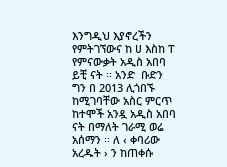እንግዲህ እያኖረችን የምትገኘውና ከ ሀ እስከ ፐ የምናውቃት አዲስ አበባ ይቺ ናት ፡፡ አንድ  ቡድን ግን በ 2013 ሊጎበኙ ከሚገባቸው አስር ምርጥ ከተሞች አንዷ አዲስ አበባ ናት በማለት ገራሚ ወሬ አሰማን ፡፡ ለ ‹ ቀባሪው አረዱት › ን ከጠቀሱ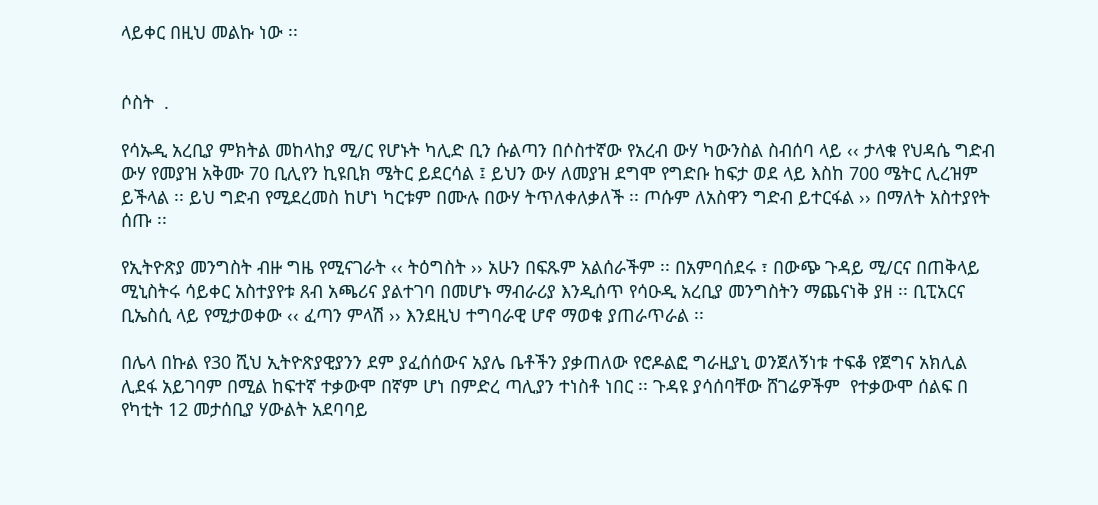ላይቀር በዚህ መልኩ ነው ፡፡


ሶስት  .

የሳኡዲ አረቢያ ምክትል መከላከያ ሚ/ር የሆኑት ካሊድ ቢን ሱልጣን በሶስተኛው የአረብ ውሃ ካውንስል ስብሰባ ላይ ‹‹ ታላቁ የህዳሴ ግድብ ውሃ የመያዝ አቅሙ 70 ቢሊየን ኪዩቢክ ሜትር ይደርሳል ፤ ይህን ውሃ ለመያዝ ደግሞ የግድቡ ከፍታ ወደ ላይ እስከ 700 ሜትር ሊረዝም ይችላል ፡፡ ይህ ግድብ የሚደረመስ ከሆነ ካርቱም በሙሉ በውሃ ትጥለቀለቃለች ፡፡ ጦሱም ለአስዋን ግድብ ይተርፋል ›› በማለት አስተያየት ሰጡ ፡፡

የኢትዮጽያ መንግስት ብዙ ግዜ የሚናገራት ‹‹ ትዕግስት ›› አሁን በፍጹም አልሰራችም ፡፡ በአምባሰደሩ ፣ በውጭ ጉዳይ ሚ/ርና በጠቅላይ ሚኒስትሩ ሳይቀር አስተያየቱ ጸብ አጫሪና ያልተገባ በመሆኑ ማብራሪያ እንዲሰጥ የሳዑዲ አረቢያ መንግስትን ማጨናነቅ ያዘ ፡፡ ቢፒአርና ቢኤስሲ ላይ የሚታወቀው ‹‹ ፈጣን ምላሽ ›› እንደዚህ ተግባራዊ ሆኖ ማወቁ ያጠራጥራል ፡፡

በሌላ በኩል የ30 ሺህ ኢትዮጽያዊያንን ደም ያፈሰሰውና አያሌ ቤቶችን ያቃጠለው የሮዶልፎ ግራዚያኒ ወንጀለኝነቱ ተፍቆ የጀግና አክሊል ሊደፋ አይገባም በሚል ከፍተኛ ተቃውሞ በኛም ሆነ በምድረ ጣሊያን ተነስቶ ነበር ፡፡ ጉዳዩ ያሳሰባቸው ሸገሬዎችም  የተቃውሞ ሰልፍ በ የካቲት 12 መታሰቢያ ሃውልት አደባባይ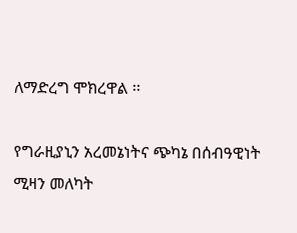ለማድረግ ሞክረዋል ፡፡

የግራዚያኒን አረመኔነትና ጭካኔ በሰብዓዊነት ሚዛን መለካት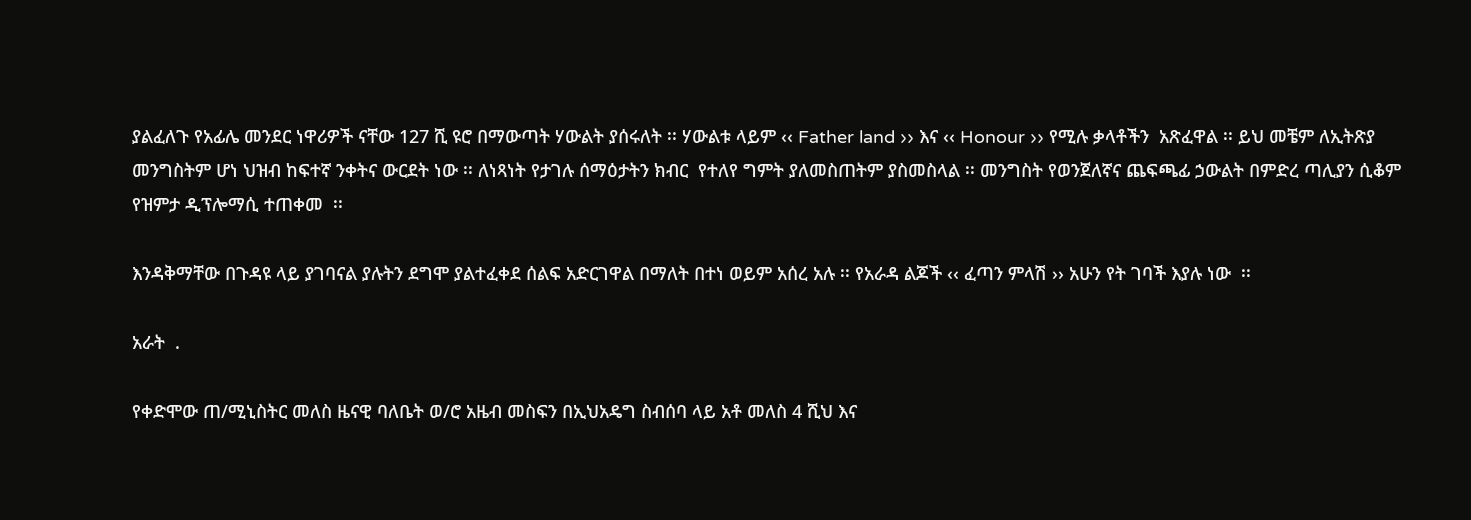ያልፈለጉ የአፊሌ መንደር ነዋሪዎች ናቸው 127 ሺ ዩሮ በማውጣት ሃውልት ያሰሩለት ፡፡ ሃውልቱ ላይም ‹‹ Father land ›› እና ‹‹ Honour ›› የሚሉ ቃላቶችን  አጽፈዋል ፡፡ ይህ መቼም ለኢትጽያ መንግስትም ሆነ ህዝብ ከፍተኛ ንቀትና ውርደት ነው ፡፡ ለነጻነት የታገሉ ሰማዕታትን ክብር  የተለየ ግምት ያለመስጠትም ያስመስላል ፡፡ መንግስት የወንጀለኛና ጨፍጫፊ ኃውልት በምድረ ጣሊያን ሲቆም የዝምታ ዲፕሎማሲ ተጠቀመ  ፡፡

እንዳቅማቸው በጉዳዩ ላይ ያገባናል ያሉትን ደግሞ ያልተፈቀደ ሰልፍ አድርገዋል በማለት በተነ ወይም አሰረ አሉ ፡፡ የአራዳ ልጆች ‹‹ ፈጣን ምላሽ ›› አሁን የት ገባች እያሉ ነው  ፡፡

አራት  .

የቀድሞው ጠ/ሚኒስትር መለስ ዜናዊ ባለቤት ወ/ሮ አዜብ መስፍን በኢህአዴግ ስብሰባ ላይ አቶ መለስ 4 ሺህ እና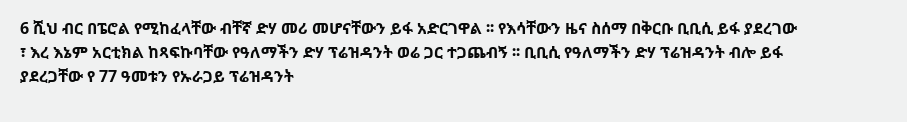6 ሺህ ብር በፔሮል የሚከፈላቸው ብቸኛ ድሃ መሪ መሆናቸውን ይፋ አድርገዋል ፡፡ የእሳቸውን ዜና ስሰማ በቅርቡ ቢቢሲ ይፋ ያደረገው ፣ እረ እኔም አርቲክል ከጻፍኩባቸው የዓለማችን ድሃ ፕሬዝዳንት ወሬ ጋር ተጋጨብኝ ፡፡ ቢቢሲ የዓለማችን ድሃ ፕሬዝዳንት ብሎ ይፋ ያደረጋቸው የ 77 ዓመቱን የኡራጋይ ፕሬዝዳንት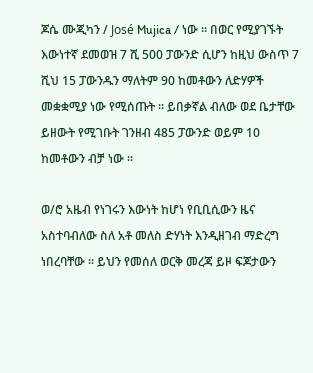ጆሴ ሙጂካን / José Mujica / ነው ፡፡ በወር የሚያገኙት እውነተኛ ደመወዝ 7 ሺ 500 ፓውንድ ሲሆን ከዚህ ውስጥ 7 ሺህ 15 ፓውንዱን ማለትም 90 ከመቶውን ለድሃዎች መቋቋሚያ ነው የሚሰጡት ፡፡ ይበቃኛል ብለው ወደ ቤታቸው ይዘውት የሚገቡት ገንዘብ 485 ፓውንድ ወይም 10 ከመቶውን ብቻ ነው ፡፡

ወ/ሮ አዜብ የነገሩን እውነት ከሆነ የቢቢሲውን ዜና አስተባብለው ስለ አቶ መለስ ድሃነት እንዲዘገብ ማድረግ ነበረባቸው ፡፡ ይህን የመሰለ ወርቅ መረጃ ይዞ ፍጆታውን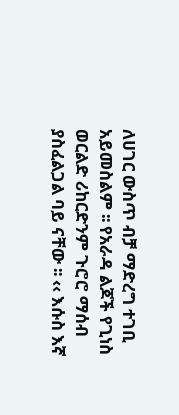ለሀገር ውስጥ ብቻ ማድረግ ተገቢ አይመስልም ፡፡ የአራዳ ልጆች የጊነስ ወርልድ ሪከርድንም ጉሮሮ ማሰብ ያስፈልጋል ባይ ናቸው ፡፡ ‹‹ እሱስ እኛ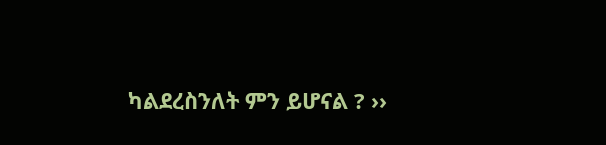ካልደረስንለት ምን ይሆናል ? ››